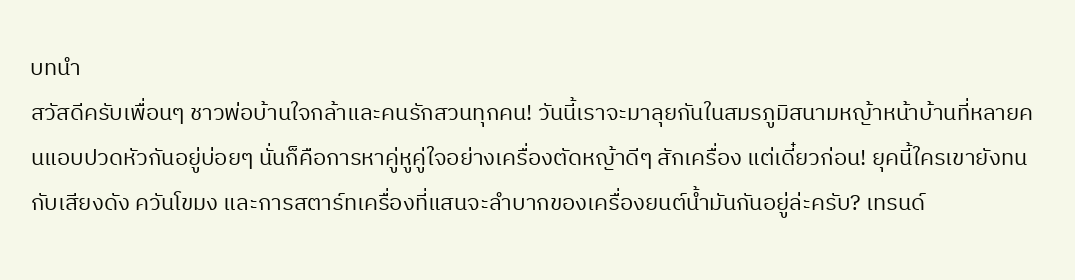บทนำ
สวัสดีครับเพื่อนๆ ชาวพ่อบ้านใจกล้าและคนรักสวนทุกคน! วันนี้เราจะมาลุยกันในสมรภูมิสนามหญ้าหน้าบ้านที่หลายคนแอบปวดหัวกันอยู่บ่อยๆ นั่นก็คือการหาคู่หูคู่ใจอย่างเครื่องตัดหญ้าดีๆ สักเครื่อง แต่เดี๋ยวก่อน! ยุคนี้ใครเขายังทนกับเสียงดัง ควันโขมง และการสตาร์ทเครื่องที่แสนจะลำบากของเครื่องยนต์น้ำมันกันอยู่ล่ะครับ? เทรนด์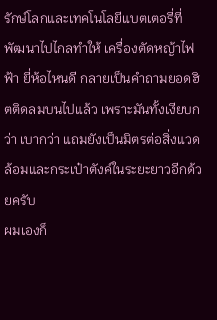รักษ์โลกและเทคโนโลยีแบตเตอรี่ที่พัฒนาไปไกลทำให้ เครื่องตัดหญ้าไฟฟ้า ยี่ห้อไหนดี กลายเป็นคำถามยอดฮิตติดลมบนไปแล้ว เพราะมันทั้งเงียบกว่า เบากว่า แถมยังเป็นมิตรต่อสิ่งแวดล้อมและกระเป๋าตังค์ในระยะยาวอีกด้วยครับ
ผมเองก็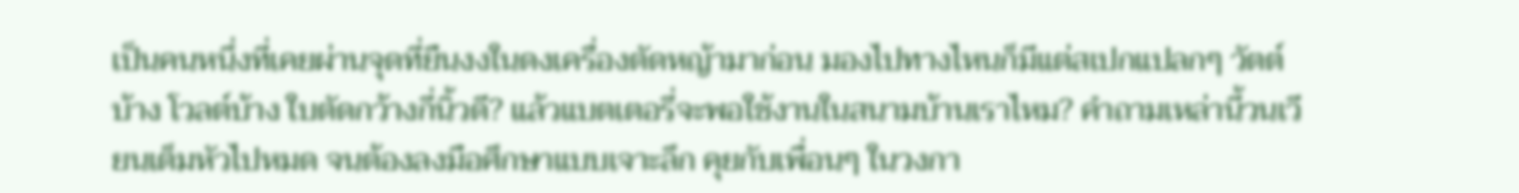เป็นคนหนึ่งที่เคยผ่านจุดที่ยืนงงในดงเครื่องตัดหญ้ามาก่อน มองไปทางไหนก็มีแต่สเปกแปลกๆ วัตต์บ้าง โวลต์บ้าง ใบตัดกว้างกี่นิ้วดี? แล้วแบตเตอรี่จะพอใช้งานในสนามบ้านเราไหม? คำถามเหล่านี้วนเวียนเต็มหัวไปหมด จนต้องลงมือศึกษาแบบเจาะลึก คุยกับเพื่อนๆ ในวงกา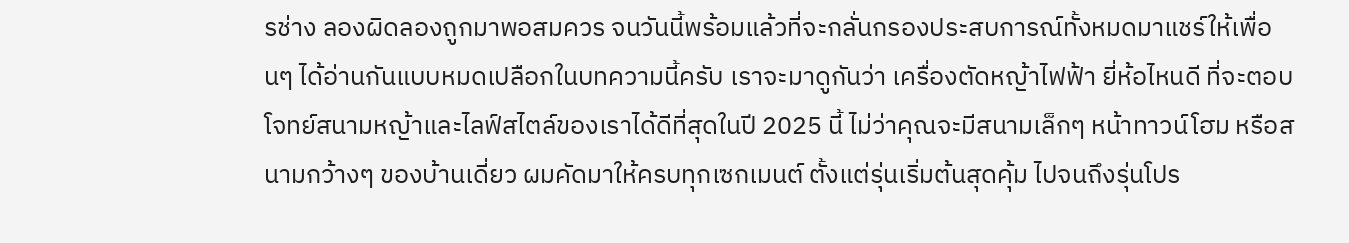รช่าง ลองผิดลองถูกมาพอสมควร จนวันนี้พร้อมแล้วที่จะกลั่นกรองประสบการณ์ทั้งหมดมาแชร์ให้เพื่อนๆ ได้อ่านกันแบบหมดเปลือกในบทความนี้ครับ เราจะมาดูกันว่า เครื่องตัดหญ้าไฟฟ้า ยี่ห้อไหนดี ที่จะตอบโจทย์สนามหญ้าและไลฟ์สไตล์ของเราได้ดีที่สุดในปี 2025 นี้ ไม่ว่าคุณจะมีสนามเล็กๆ หน้าทาวน์โฮม หรือสนามกว้างๆ ของบ้านเดี่ยว ผมคัดมาให้ครบทุกเซกเมนต์ ตั้งแต่รุ่นเริ่มต้นสุดคุ้ม ไปจนถึงรุ่นโปร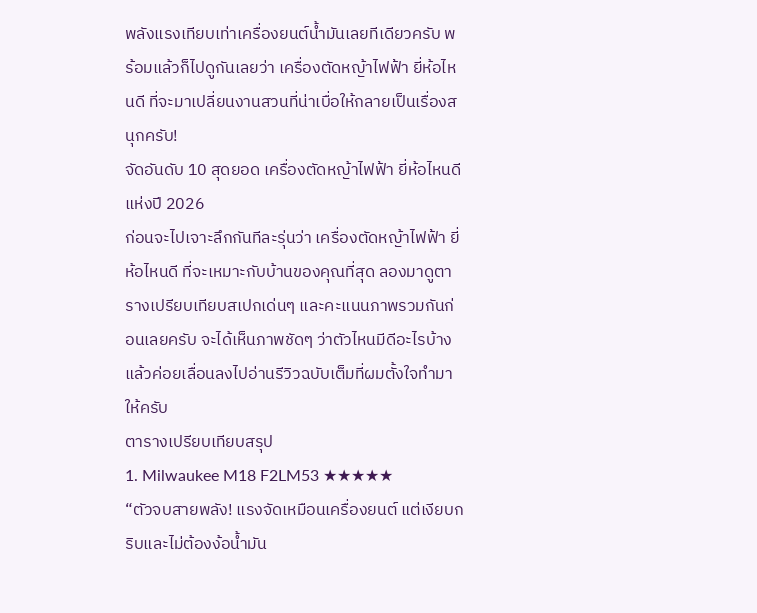พลังแรงเทียบเท่าเครื่องยนต์น้ำมันเลยทีเดียวครับ พร้อมแล้วก็ไปดูกันเลยว่า เครื่องตัดหญ้าไฟฟ้า ยี่ห้อไหนดี ที่จะมาเปลี่ยนงานสวนที่น่าเบื่อให้กลายเป็นเรื่องสนุกครับ!
จัดอันดับ 10 สุดยอด เครื่องตัดหญ้าไฟฟ้า ยี่ห้อไหนดี แห่งปี 2026
ก่อนจะไปเจาะลึกกันทีละรุ่นว่า เครื่องตัดหญ้าไฟฟ้า ยี่ห้อไหนดี ที่จะเหมาะกับบ้านของคุณที่สุด ลองมาดูตารางเปรียบเทียบสเปกเด่นๆ และคะแนนภาพรวมกันก่อนเลยครับ จะได้เห็นภาพชัดๆ ว่าตัวไหนมีดีอะไรบ้าง แล้วค่อยเลื่อนลงไปอ่านรีวิวฉบับเต็มที่ผมตั้งใจทำมาให้ครับ
ตารางเปรียบเทียบสรุป
1. Milwaukee M18 F2LM53 ★★★★★
“ตัวจบสายพลัง! แรงจัดเหมือนเครื่องยนต์ แต่เงียบกริบและไม่ต้องง้อน้ำมัน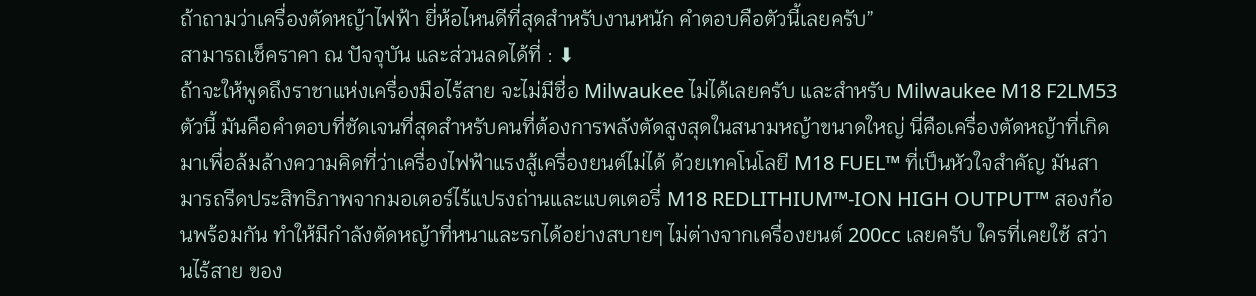ถ้าถามว่าเครื่องตัดหญ้าไฟฟ้า ยี่ห้อไหนดีที่สุดสำหรับงานหนัก คำตอบคือตัวนี้เลยครับ”
สามารถเช็คราคา ณ ปัจจุบัน และส่วนลดได้ที่ : ⬇
ถ้าจะให้พูดถึงราชาแห่งเครื่องมือไร้สาย จะไม่มีชื่อ Milwaukee ไม่ได้เลยครับ และสำหรับ Milwaukee M18 F2LM53 ตัวนี้ มันคือคำตอบที่ชัดเจนที่สุดสำหรับคนที่ต้องการพลังตัดสูงสุดในสนามหญ้าขนาดใหญ่ นี่คือเครื่องตัดหญ้าที่เกิดมาเพื่อล้มล้างความคิดที่ว่าเครื่องไฟฟ้าแรงสู้เครื่องยนต์ไม่ได้ ด้วยเทคโนโลยี M18 FUEL™ ที่เป็นหัวใจสำคัญ มันสามารถรีดประสิทธิภาพจากมอเตอร์ไร้แปรงถ่านและแบตเตอรี่ M18 REDLITHIUM™-ION HIGH OUTPUT™ สองก้อนพร้อมกัน ทำให้มีกำลังตัดหญ้าที่หนาและรกได้อย่างสบายๆ ไม่ต่างจากเครื่องยนต์ 200cc เลยครับ ใครที่เคยใช้ สว่านไร้สาย ของ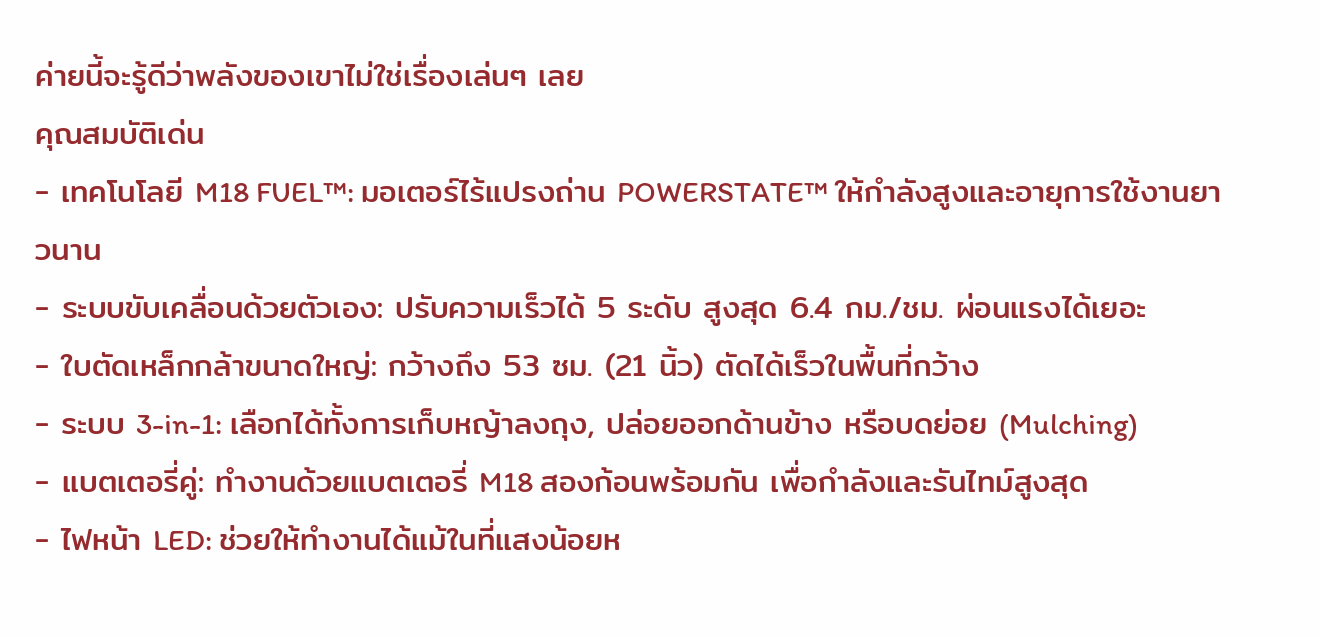ค่ายนี้จะรู้ดีว่าพลังของเขาไม่ใช่เรื่องเล่นๆ เลย
คุณสมบัติเด่น
- เทคโนโลยี M18 FUEL™: มอเตอร์ไร้แปรงถ่าน POWERSTATE™ ให้กำลังสูงและอายุการใช้งานยาวนาน
- ระบบขับเคลื่อนด้วยตัวเอง: ปรับความเร็วได้ 5 ระดับ สูงสุด 6.4 กม./ชม. ผ่อนแรงได้เยอะ
- ใบตัดเหล็กกล้าขนาดใหญ่: กว้างถึง 53 ซม. (21 นิ้ว) ตัดได้เร็วในพื้นที่กว้าง
- ระบบ 3-in-1: เลือกได้ทั้งการเก็บหญ้าลงถุง, ปล่อยออกด้านข้าง หรือบดย่อย (Mulching)
- แบตเตอรี่คู่: ทำงานด้วยแบตเตอรี่ M18 สองก้อนพร้อมกัน เพื่อกำลังและรันไทม์สูงสุด
- ไฟหน้า LED: ช่วยให้ทำงานได้แม้ในที่แสงน้อยห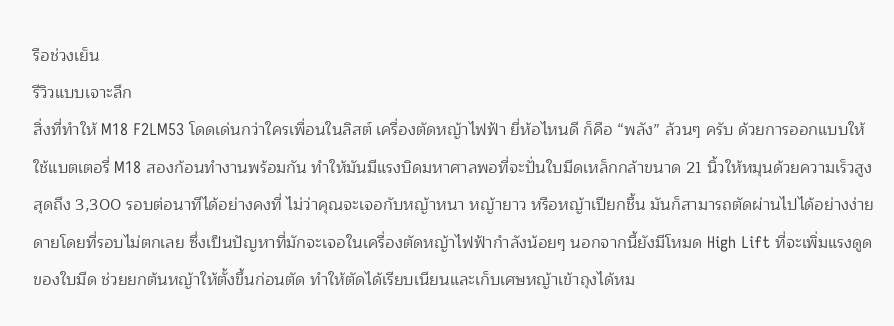รือช่วงเย็น
รีวิวแบบเจาะลึก
สิ่งที่ทำให้ M18 F2LM53 โดดเด่นกว่าใครเพื่อนในลิสต์ เครื่องตัดหญ้าไฟฟ้า ยี่ห้อไหนดี ก็คือ “พลัง” ล้วนๆ ครับ ด้วยการออกแบบให้ใช้แบตเตอรี่ M18 สองก้อนทำงานพร้อมกัน ทำให้มันมีแรงบิดมหาศาลพอที่จะปั่นใบมีดเหล็กกล้าขนาด 21 นิ้วให้หมุนด้วยความเร็วสูงสุดถึง 3,300 รอบต่อนาทีได้อย่างคงที่ ไม่ว่าคุณจะเจอกับหญ้าหนา หญ้ายาว หรือหญ้าเปียกชื้น มันก็สามารถตัดผ่านไปได้อย่างง่ายดายโดยที่รอบไม่ตกเลย ซึ่งเป็นปัญหาที่มักจะเจอในเครื่องตัดหญ้าไฟฟ้ากำลังน้อยๆ นอกจากนี้ยังมีโหมด High Lift ที่จะเพิ่มแรงดูดของใบมีด ช่วยยกต้นหญ้าให้ตั้งขึ้นก่อนตัด ทำให้ตัดได้เรียบเนียนและเก็บเศษหญ้าเข้าถุงได้หม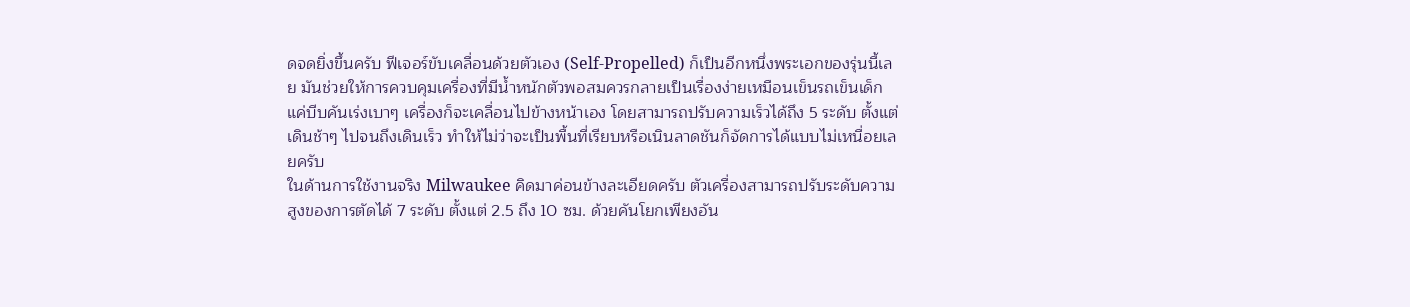ดจดยิ่งขึ้นครับ ฟีเจอร์ขับเคลื่อนด้วยตัวเอง (Self-Propelled) ก็เป็นอีกหนึ่งพระเอกของรุ่นนี้เลย มันช่วยให้การควบคุมเครื่องที่มีน้ำหนักตัวพอสมควรกลายเป็นเรื่องง่ายเหมือนเข็นรถเข็นเด็ก แค่บีบคันเร่งเบาๆ เครื่องก็จะเคลื่อนไปข้างหน้าเอง โดยสามารถปรับความเร็วได้ถึง 5 ระดับ ตั้งแต่เดินช้าๆ ไปจนถึงเดินเร็ว ทำให้ไม่ว่าจะเป็นพื้นที่เรียบหรือเนินลาดชันก็จัดการได้แบบไม่เหนื่อยเลยครับ
ในด้านการใช้งานจริง Milwaukee คิดมาค่อนข้างละเอียดครับ ตัวเครื่องสามารถปรับระดับความสูงของการตัดได้ 7 ระดับ ตั้งแต่ 2.5 ถึง 10 ซม. ด้วยคันโยกเพียงอัน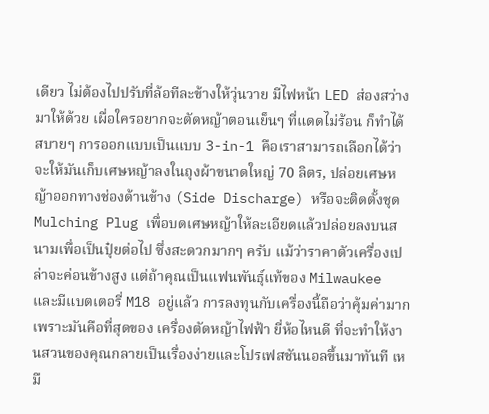เดียว ไม่ต้องไปปรับที่ล้อทีละข้างให้วุ่นวาย มีไฟหน้า LED ส่องสว่างมาให้ด้วย เผื่อใครอยากจะตัดหญ้าตอนเย็นๆ ที่แดดไม่ร้อน ก็ทำได้สบายๆ การออกแบบเป็นแบบ 3-in-1 คือเราสามารถเลือกได้ว่าจะให้มันเก็บเศษหญ้าลงในถุงผ้าขนาดใหญ่ 70 ลิตร, ปล่อยเศษหญ้าออกทางช่องด้านข้าง (Side Discharge) หรือจะติดตั้งชุด Mulching Plug เพื่อบดเศษหญ้าให้ละเอียดแล้วปล่อยลงบนสนามเพื่อเป็นปุ๋ยต่อไป ซึ่งสะดวกมากๆ ครับ แม้ว่าราคาตัวเครื่องเปล่าจะค่อนข้างสูง แต่ถ้าคุณเป็นแฟนพันธุ์แท้ของ Milwaukee และมีแบตเตอรี่ M18 อยู่แล้ว การลงทุนกับเครื่องนี้ถือว่าคุ้มค่ามาก เพราะมันคือที่สุดของ เครื่องตัดหญ้าไฟฟ้า ยี่ห้อไหนดี ที่จะทำให้งานสวนของคุณกลายเป็นเรื่องง่ายและโปรเฟสชันนอลขึ้นมาทันที เหมื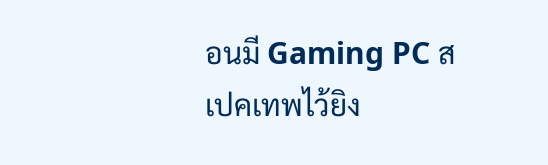อนมี Gaming PC สเปคเทพไว้ยิง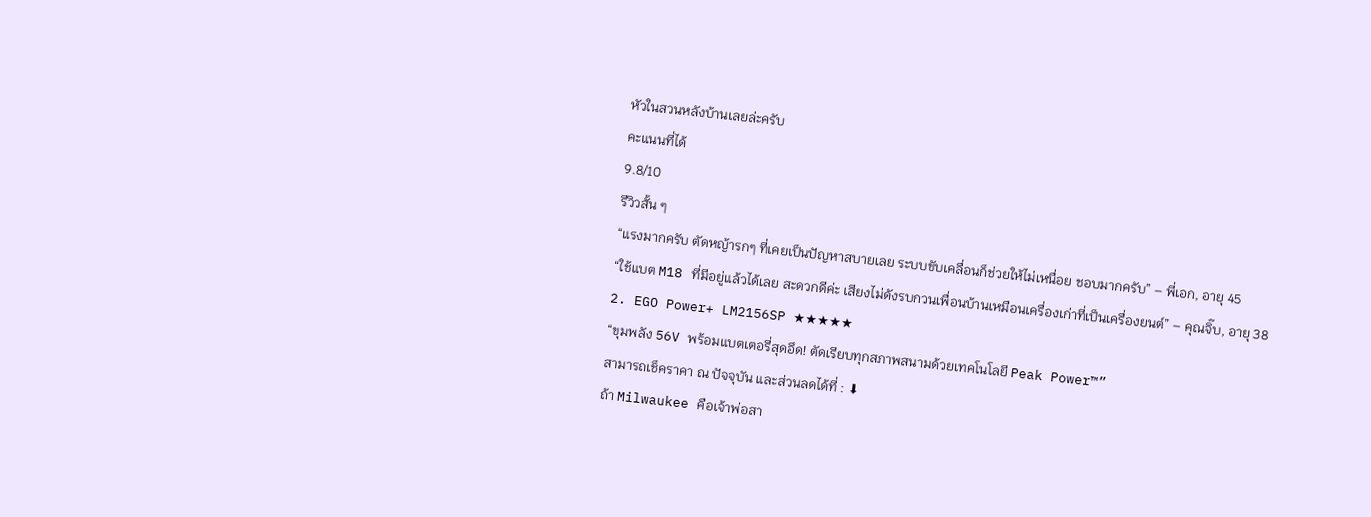หัวในสวนหลังบ้านเลยล่ะครับ
คะแนนที่ได้
9.8/10
รีวิวสั้น ๆ
“แรงมากครับ ตัดหญ้ารกๆ ที่เคยเป็นปัญหาสบายเลย ระบบขับเคลื่อนก็ช่วยให้ไม่เหนื่อย ชอบมากครับ” – พี่เอก, อายุ 45
“ใช้แบต M18 ที่มีอยู่แล้วได้เลย สะดวกดีค่ะ เสียงไม่ดังรบกวนเพื่อนบ้านเหมือนเครื่องเก่าที่เป็นเครื่องยนต์” – คุณจิ๊บ, อายุ 38
2. EGO Power+ LM2156SP ★★★★★
“ขุมพลัง 56V พร้อมแบตเตอรี่สุดอึด! ตัดเรียบทุกสภาพสนามด้วยเทคโนโลยี Peak Power™”
สามารถเช็คราคา ณ ปัจจุบัน และส่วนลดได้ที่ : ⬇
ถ้า Milwaukee คือเจ้าพ่อสา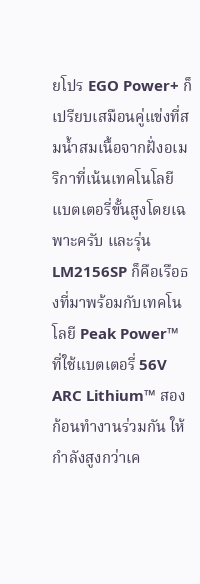ยโปร EGO Power+ ก็เปรียบเสมือนคู่แข่งที่สมน้ำสมเนื้อจากฝั่งอเมริกาที่เน้นเทคโนโลยีแบตเตอรี่ขั้นสูงโดยเฉพาะครับ และรุ่น LM2156SP ก็คือเรือธงที่มาพร้อมกับเทคโนโลยี Peak Power™ ที่ใช้แบตเตอรี่ 56V ARC Lithium™ สองก้อนทำงานร่วมกัน ให้กำลังสูงกว่าเค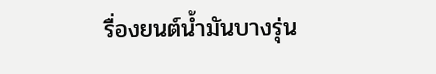รื่องยนต์น้ำมันบางรุ่น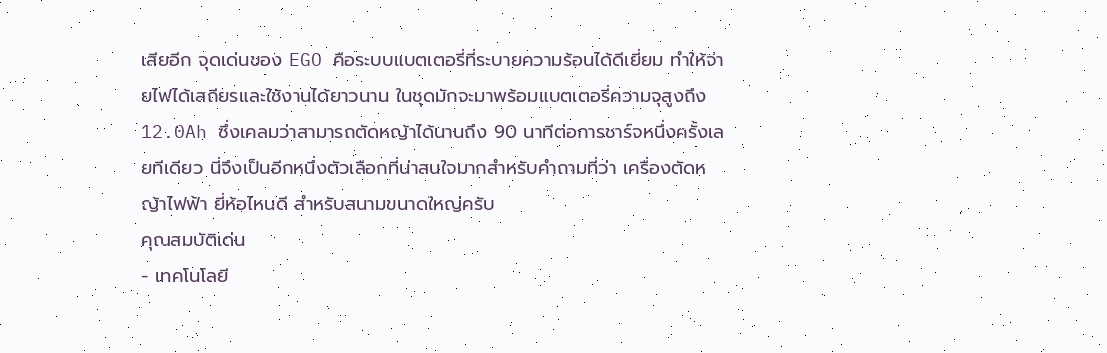เสียอีก จุดเด่นของ EGO คือระบบแบตเตอรี่ที่ระบายความร้อนได้ดีเยี่ยม ทำให้จ่ายไฟได้เสถียรและใช้งานได้ยาวนาน ในชุดมักจะมาพร้อมแบตเตอรี่ความจุสูงถึง 12.0Ah ซึ่งเคลมว่าสามารถตัดหญ้าได้นานถึง 90 นาทีต่อการชาร์จหนึ่งครั้งเลยทีเดียว นี่จึงเป็นอีกหนึ่งตัวเลือกที่น่าสนใจมากสำหรับคำถามที่ว่า เครื่องตัดหญ้าไฟฟ้า ยี่ห้อไหนดี สำหรับสนามขนาดใหญ่ครับ
คุณสมบัติเด่น
- เทคโนโลยี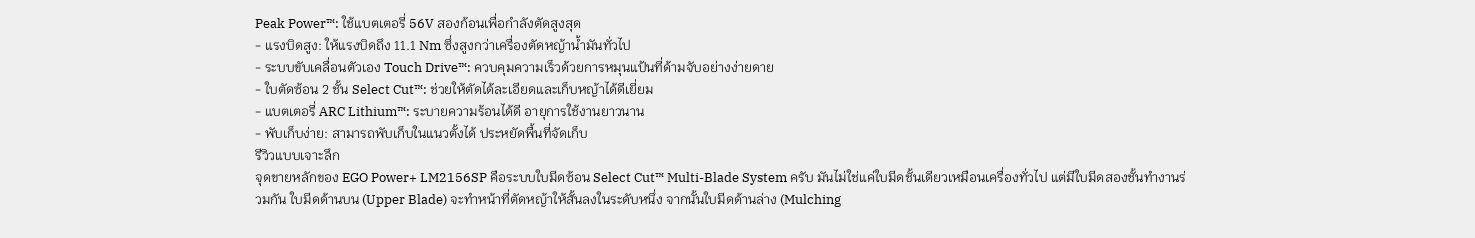Peak Power™: ใช้แบตเตอรี่ 56V สองก้อนเพื่อกำลังตัดสูงสุด
- แรงบิดสูง: ให้แรงบิดถึง 11.1 Nm ซึ่งสูงกว่าเครื่องตัดหญ้าน้ำมันทั่วไป
- ระบบขับเคลื่อนตัวเอง Touch Drive™: ควบคุมความเร็วด้วยการหมุนแป้นที่ด้ามจับอย่างง่ายดาย
- ใบตัดซ้อน 2 ชั้น Select Cut™: ช่วยให้ตัดได้ละเอียดและเก็บหญ้าได้ดีเยี่ยม
- แบตเตอรี่ ARC Lithium™: ระบายความร้อนได้ดี อายุการใช้งานยาวนาน
- พับเก็บง่าย: สามารถพับเก็บในแนวตั้งได้ ประหยัดพื้นที่จัดเก็บ
รีวิวแบบเจาะลึก
จุดขายหลักของ EGO Power+ LM2156SP คือระบบใบมีดซ้อน Select Cut™ Multi-Blade System ครับ มันไม่ใช่แค่ใบมีดชั้นเดียวเหมือนเครื่องทั่วไป แต่มีใบมีดสองชั้นทำงานร่วมกัน ใบมีดด้านบน (Upper Blade) จะทำหน้าที่ตัดหญ้าให้สั้นลงในระดับหนึ่ง จากนั้นใบมีดด้านล่าง (Mulching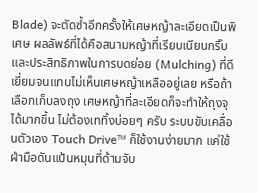Blade) จะตัดซ้ำอีกครั้งให้เศษหญ้าละเอียดเป็นพิเศษ ผลลัพธ์ที่ได้คือสนามหญ้าที่เรียบเนียนกริ๊บ และประสิทธิภาพในการบดย่อย (Mulching) ที่ดีเยี่ยมจนแทบไม่เห็นเศษหญ้าเหลืออยู่เลย หรือถ้าเลือกเก็บลงถุง เศษหญ้าที่ละเอียดก็จะทำให้ถุงจุได้มากขึ้น ไม่ต้องเททิ้งบ่อยๆ ครับ ระบบขับเคลื่อนตัวเอง Touch Drive™ ก็ใช้งานง่ายมาก แค่ใช้ฝ่ามือดันแป้นหมุนที่ด้ามจับ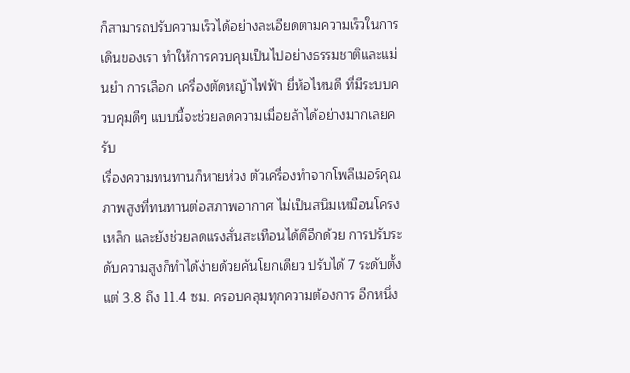ก็สามารถปรับความเร็วได้อย่างละเอียดตามความเร็วในการเดินของเรา ทำให้การควบคุมเป็นไปอย่างธรรมชาติและแม่นยำ การเลือก เครื่องตัดหญ้าไฟฟ้า ยี่ห้อไหนดี ที่มีระบบควบคุมดีๆ แบบนี้จะช่วยลดความเมื่อยล้าได้อย่างมากเลยครับ
เรื่องความทนทานก็หายห่วง ตัวเครื่องทำจากโพลีเมอร์คุณภาพสูงที่ทนทานต่อสภาพอากาศ ไม่เป็นสนิมเหมือนโครงเหล็ก และยังช่วยลดแรงสั่นสะเทือนได้ดีอีกด้วย การปรับระดับความสูงก็ทำได้ง่ายด้วยคันโยกเดียว ปรับได้ 7 ระดับตั้งแต่ 3.8 ถึง 11.4 ซม. ครอบคลุมทุกความต้องการ อีกหนึ่ง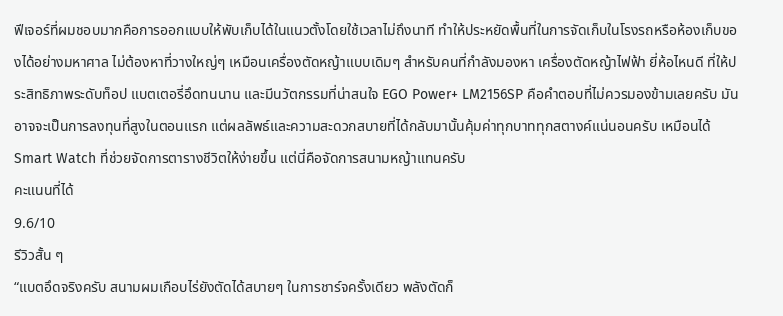ฟีเจอร์ที่ผมชอบมากคือการออกแบบให้พับเก็บได้ในแนวตั้งโดยใช้เวลาไม่ถึงนาที ทำให้ประหยัดพื้นที่ในการจัดเก็บในโรงรถหรือห้องเก็บของได้อย่างมหาศาล ไม่ต้องหาที่วางใหญ่ๆ เหมือนเครื่องตัดหญ้าแบบเดิมๆ สำหรับคนที่กำลังมองหา เครื่องตัดหญ้าไฟฟ้า ยี่ห้อไหนดี ที่ให้ประสิทธิภาพระดับท็อป แบตเตอรี่อึดทนนาน และมีนวัตกรรมที่น่าสนใจ EGO Power+ LM2156SP คือคำตอบที่ไม่ควรมองข้ามเลยครับ มันอาจจะเป็นการลงทุนที่สูงในตอนแรก แต่ผลลัพธ์และความสะดวกสบายที่ได้กลับมานั้นคุ้มค่าทุกบาททุกสตางค์แน่นอนครับ เหมือนได้ Smart Watch ที่ช่วยจัดการตารางชีวิตให้ง่ายขึ้น แต่นี่คือจัดการสนามหญ้าแทนครับ
คะแนนที่ได้
9.6/10
รีวิวสั้น ๆ
“แบตอึดจริงครับ สนามผมเกือบไร่ยังตัดได้สบายๆ ในการชาร์จครั้งเดียว พลังตัดก็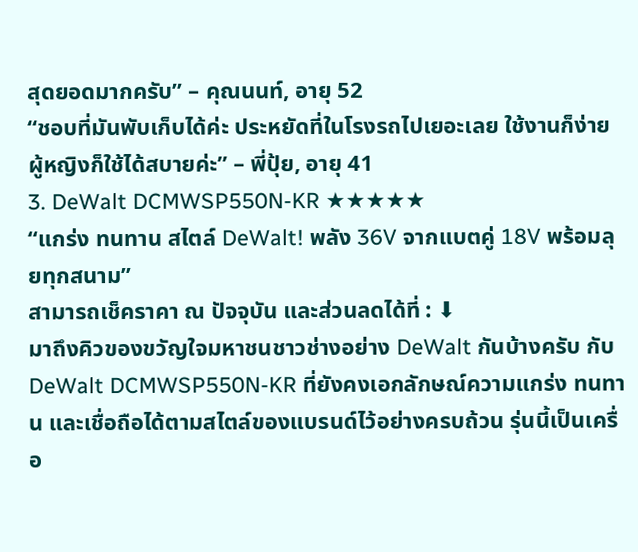สุดยอดมากครับ” – คุณนนท์, อายุ 52
“ชอบที่มันพับเก็บได้ค่ะ ประหยัดที่ในโรงรถไปเยอะเลย ใช้งานก็ง่าย ผู้หญิงก็ใช้ได้สบายค่ะ” – พี่ปุ้ย, อายุ 41
3. DeWalt DCMWSP550N-KR ★★★★★
“แกร่ง ทนทาน สไตล์ DeWalt! พลัง 36V จากแบตคู่ 18V พร้อมลุยทุกสนาม”
สามารถเช็คราคา ณ ปัจจุบัน และส่วนลดได้ที่ : ⬇
มาถึงคิวของขวัญใจมหาชนชาวช่างอย่าง DeWalt กันบ้างครับ กับ DeWalt DCMWSP550N-KR ที่ยังคงเอกลักษณ์ความแกร่ง ทนทาน และเชื่อถือได้ตามสไตล์ของแบรนด์ไว้อย่างครบถ้วน รุ่นนี้เป็นเครื่อ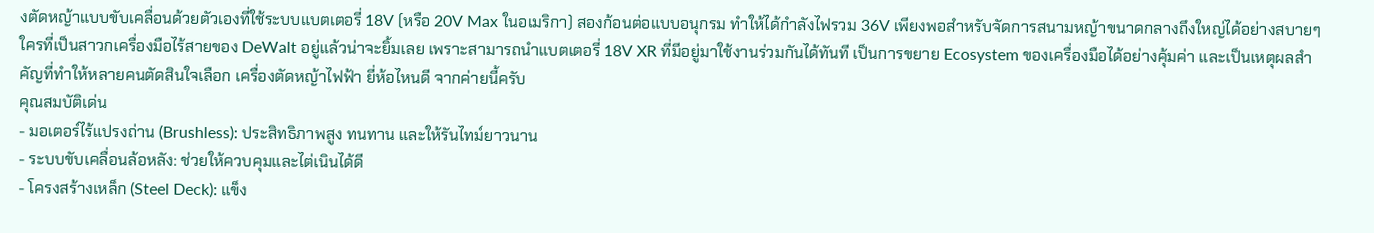งตัดหญ้าแบบขับเคลื่อนด้วยตัวเองที่ใช้ระบบแบตเตอรี่ 18V (หรือ 20V Max ในอเมริกา) สองก้อนต่อแบบอนุกรม ทำให้ได้กำลังไฟรวม 36V เพียงพอสำหรับจัดการสนามหญ้าขนาดกลางถึงใหญ่ได้อย่างสบายๆ ใครที่เป็นสาวกเครื่องมือไร้สายของ DeWalt อยู่แล้วน่าจะยิ้มเลย เพราะสามารถนำแบตเตอรี่ 18V XR ที่มีอยู่มาใช้งานร่วมกันได้ทันที เป็นการขยาย Ecosystem ของเครื่องมือได้อย่างคุ้มค่า และเป็นเหตุผลสำคัญที่ทำให้หลายคนตัดสินใจเลือก เครื่องตัดหญ้าไฟฟ้า ยี่ห้อไหนดี จากค่ายนี้ครับ
คุณสมบัติเด่น
- มอเตอร์ไร้แปรงถ่าน (Brushless): ประสิทธิภาพสูง ทนทาน และให้รันไทม์ยาวนาน
- ระบบขับเคลื่อนล้อหลัง: ช่วยให้ควบคุมและไต่เนินได้ดี
- โครงสร้างเหล็ก (Steel Deck): แข็ง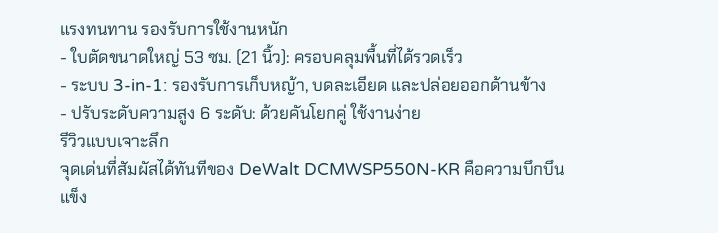แรงทนทาน รองรับการใช้งานหนัก
- ใบตัดขนาดใหญ่ 53 ซม. (21 นิ้ว): ครอบคลุมพื้นที่ได้รวดเร็ว
- ระบบ 3-in-1: รองรับการเก็บหญ้า, บดละเอียด และปล่อยออกด้านข้าง
- ปรับระดับความสูง 6 ระดับ: ด้วยคันโยกคู่ ใช้งานง่าย
รีวิวแบบเจาะลึก
จุดเด่นที่สัมผัสได้ทันทีของ DeWalt DCMWSP550N-KR คือความบึกบึนแข็ง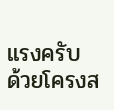แรงครับ ด้วยโครงส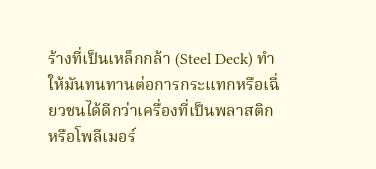ร้างที่เป็นเหล็กกล้า (Steel Deck) ทำให้มันทนทานต่อการกระแทกหรือเฉี่ยวชนได้ดีกว่าเครื่องที่เป็นพลาสติกหรือโพลีเมอร์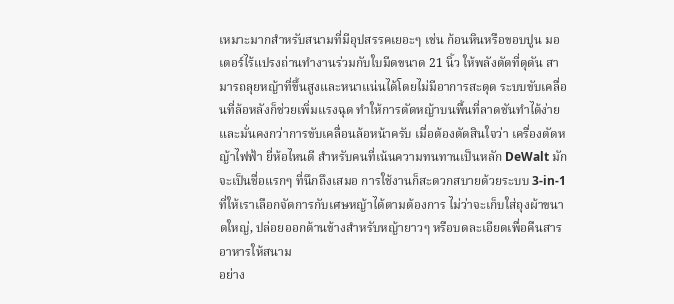เหมาะมากสำหรับสนามที่มีอุปสรรคเยอะๆ เช่น ก้อนหินหรือขอบปูน มอเตอร์ไร้แปรงถ่านทำงานร่วมกับใบมีดขนาด 21 นิ้ว ให้พลังตัดที่ดุดัน สามารถลุยหญ้าที่ขึ้นสูงและหนาแน่นได้โดยไม่มีอาการสะดุด ระบบขับเคลื่อนที่ล้อหลังก็ช่วยเพิ่มแรงฉุด ทำให้การตัดหญ้าบนพื้นที่ลาดชันทำได้ง่ายและมั่นคงกว่าการขับเคลื่อนล้อหน้าครับ เมื่อต้องตัดสินใจว่า เครื่องตัดหญ้าไฟฟ้า ยี่ห้อไหนดี สำหรับคนที่เน้นความทนทานเป็นหลัก DeWalt มักจะเป็นชื่อแรกๆ ที่นึกถึงเสมอ การใช้งานก็สะดวกสบายด้วยระบบ 3-in-1 ที่ให้เราเลือกจัดการกับเศษหญ้าได้ตามต้องการ ไม่ว่าจะเก็บใส่ถุงผ้าขนาดใหญ่, ปล่อยออกด้านข้างสำหรับหญ้ายาวๆ หรือบดละเอียดเพื่อคืนสารอาหารให้สนาม
อย่าง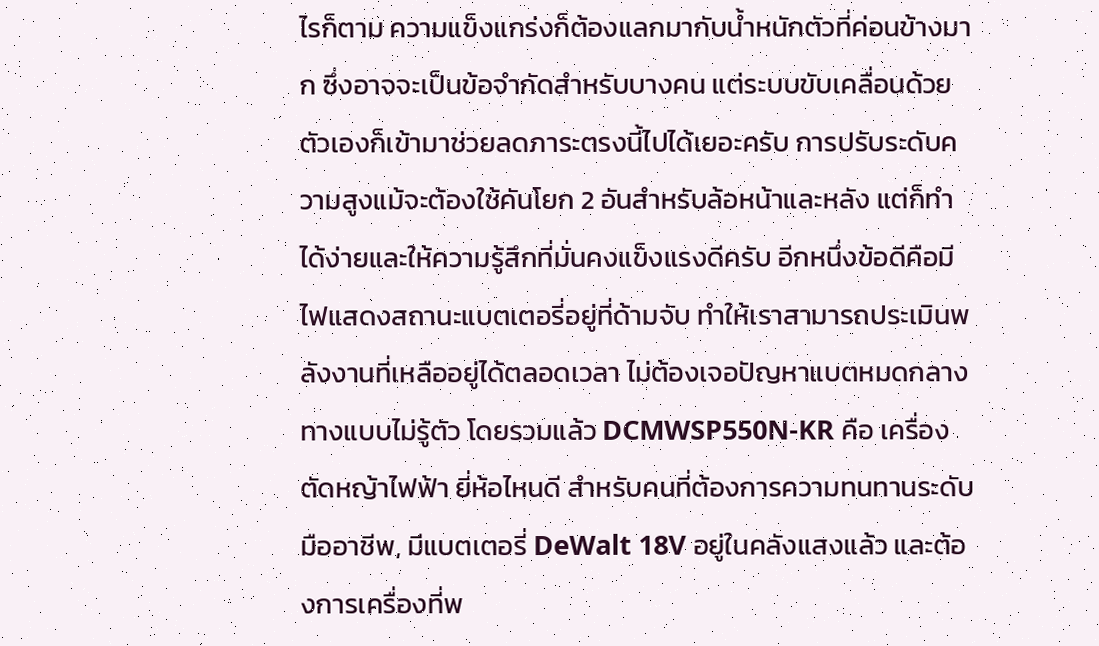ไรก็ตาม ความแข็งแกร่งก็ต้องแลกมากับน้ำหนักตัวที่ค่อนข้างมาก ซึ่งอาจจะเป็นข้อจำกัดสำหรับบางคน แต่ระบบขับเคลื่อนด้วยตัวเองก็เข้ามาช่วยลดภาระตรงนี้ไปได้เยอะครับ การปรับระดับความสูงแม้จะต้องใช้คันโยก 2 อันสำหรับล้อหน้าและหลัง แต่ก็ทำได้ง่ายและให้ความรู้สึกที่มั่นคงแข็งแรงดีครับ อีกหนึ่งข้อดีคือมีไฟแสดงสถานะแบตเตอรี่อยู่ที่ด้ามจับ ทำให้เราสามารถประเมินพลังงานที่เหลืออยู่ได้ตลอดเวลา ไม่ต้องเจอปัญหาแบตหมดกลางทางแบบไม่รู้ตัว โดยรวมแล้ว DCMWSP550N-KR คือ เครื่องตัดหญ้าไฟฟ้า ยี่ห้อไหนดี สำหรับคนที่ต้องการความทนทานระดับมืออาชีพ, มีแบตเตอรี่ DeWalt 18V อยู่ในคลังแสงแล้ว และต้องการเครื่องที่พ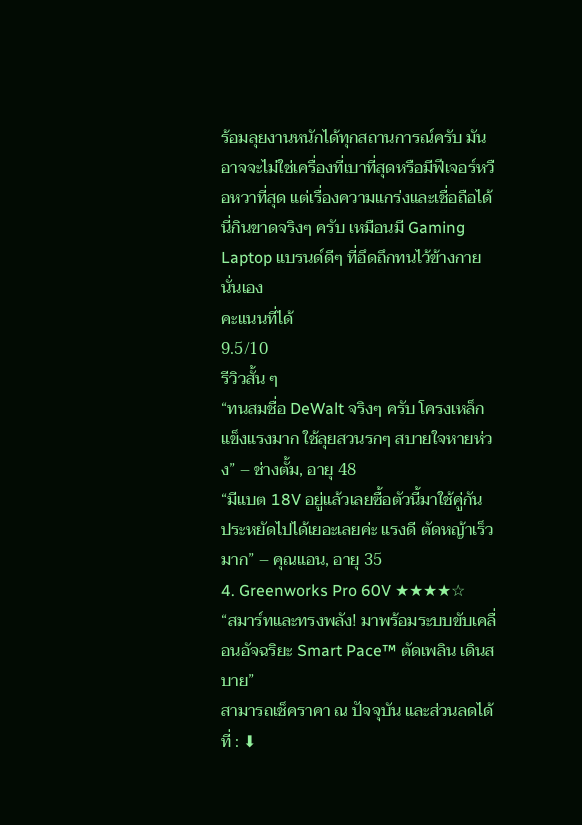ร้อมลุยงานหนักได้ทุกสถานการณ์ครับ มันอาจจะไม่ใช่เครื่องที่เบาที่สุดหรือมีฟีเจอร์หวือหวาที่สุด แต่เรื่องความแกร่งและเชื่อถือได้นี่กินขาดจริงๆ ครับ เหมือนมี Gaming Laptop แบรนด์ดีๆ ที่อึดถึกทนไว้ข้างกายนั่นเอง
คะแนนที่ได้
9.5/10
รีวิวสั้น ๆ
“ทนสมชื่อ DeWalt จริงๆ ครับ โครงเหล็กแข็งแรงมาก ใช้ลุยสวนรกๆ สบายใจหายห่วง” – ช่างตั้ม, อายุ 48
“มีแบต 18V อยู่แล้วเลยซื้อตัวนี้มาใช้คู่กัน ประหยัดไปได้เยอะเลยค่ะ แรงดี ตัดหญ้าเร็วมาก” – คุณแอน, อายุ 35
4. Greenworks Pro 60V ★★★★☆
“สมาร์ทและทรงพลัง! มาพร้อมระบบขับเคลื่อนอัจฉริยะ Smart Pace™ ตัดเพลิน เดินสบาย”
สามารถเช็คราคา ณ ปัจจุบัน และส่วนลดได้ที่ : ⬇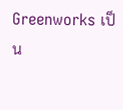Greenworks เป็น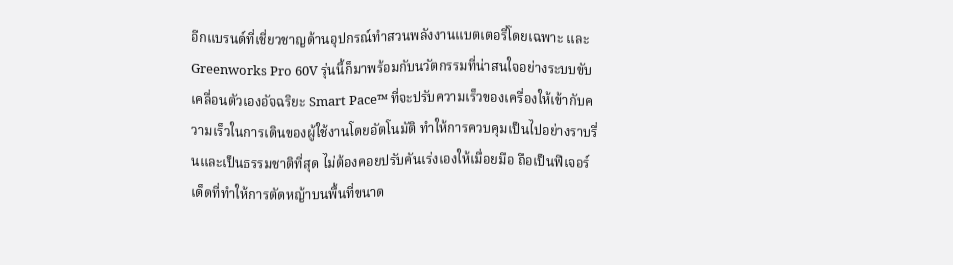อีกแบรนด์ที่เชี่ยวชาญด้านอุปกรณ์ทำสวนพลังงานแบตเตอรี่โดยเฉพาะ และ Greenworks Pro 60V รุ่นนี้ก็มาพร้อมกับนวัตกรรมที่น่าสนใจอย่างระบบขับเคลื่อนตัวเองอัจฉริยะ Smart Pace™ ที่จะปรับความเร็วของเครื่องให้เข้ากับความเร็วในการเดินของผู้ใช้งานโดยอัตโนมัติ ทำให้การควบคุมเป็นไปอย่างราบรื่นและเป็นธรรมชาติที่สุด ไม่ต้องคอยปรับคันเร่งเองให้เมื่อยมือ ถือเป็นฟีเจอร์เด็ดที่ทำให้การตัดหญ้าบนพื้นที่ขนาด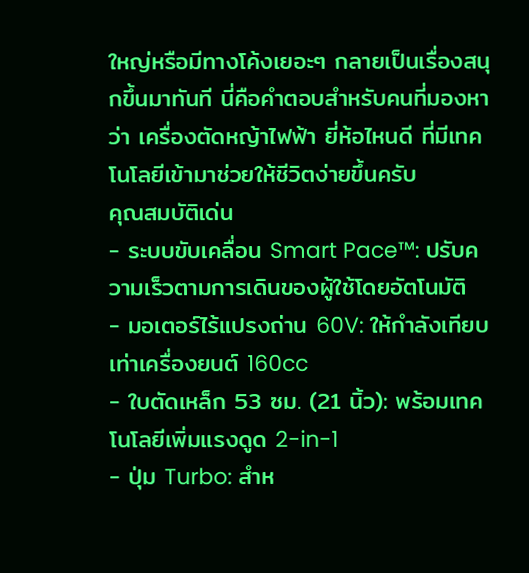ใหญ่หรือมีทางโค้งเยอะๆ กลายเป็นเรื่องสนุกขึ้นมาทันที นี่คือคำตอบสำหรับคนที่มองหาว่า เครื่องตัดหญ้าไฟฟ้า ยี่ห้อไหนดี ที่มีเทคโนโลยีเข้ามาช่วยให้ชีวิตง่ายขึ้นครับ
คุณสมบัติเด่น
- ระบบขับเคลื่อน Smart Pace™: ปรับความเร็วตามการเดินของผู้ใช้โดยอัตโนมัติ
- มอเตอร์ไร้แปรงถ่าน 60V: ให้กำลังเทียบเท่าเครื่องยนต์ 160cc
- ใบตัดเหล็ก 53 ซม. (21 นิ้ว): พร้อมเทคโนโลยีเพิ่มแรงดูด 2-in-1
- ปุ่ม Turbo: สำห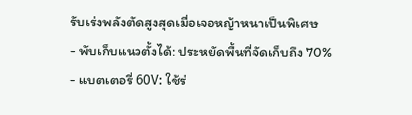รับเร่งพลังตัดสูงสุดเมื่อเจอหญ้าหนาเป็นพิเศษ
- พับเก็บแนวตั้งได้: ประหยัดพื้นที่จัดเก็บถึง 70%
- แบตเตอรี่ 60V: ใช้ร่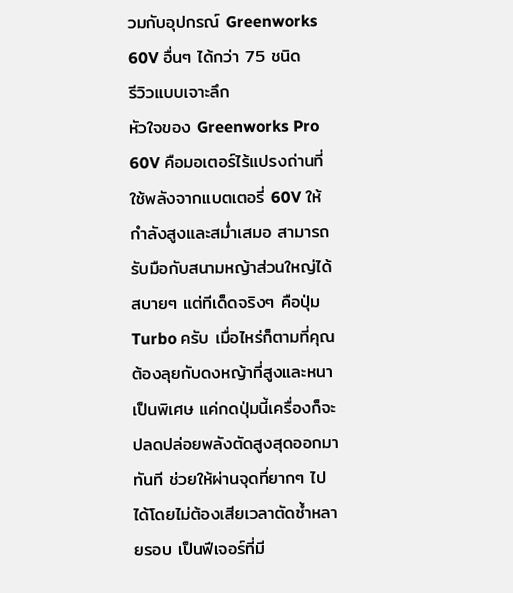วมกับอุปกรณ์ Greenworks 60V อื่นๆ ได้กว่า 75 ชนิด
รีวิวแบบเจาะลึก
หัวใจของ Greenworks Pro 60V คือมอเตอร์ไร้แปรงถ่านที่ใช้พลังจากแบตเตอรี่ 60V ให้กำลังสูงและสม่ำเสมอ สามารถรับมือกับสนามหญ้าส่วนใหญ่ได้สบายๆ แต่ทีเด็ดจริงๆ คือปุ่ม Turbo ครับ เมื่อไหร่ก็ตามที่คุณต้องลุยกับดงหญ้าที่สูงและหนาเป็นพิเศษ แค่กดปุ่มนี้เครื่องก็จะปลดปล่อยพลังตัดสูงสุดออกมาทันที ช่วยให้ผ่านจุดที่ยากๆ ไปได้โดยไม่ต้องเสียเวลาตัดซ้ำหลายรอบ เป็นฟีเจอร์ที่มี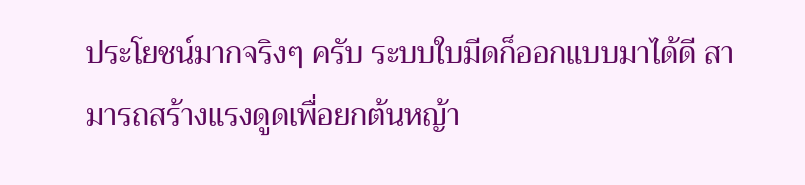ประโยชน์มากจริงๆ ครับ ระบบใบมีดก็ออกแบบมาได้ดี สามารถสร้างแรงดูดเพื่อยกต้นหญ้า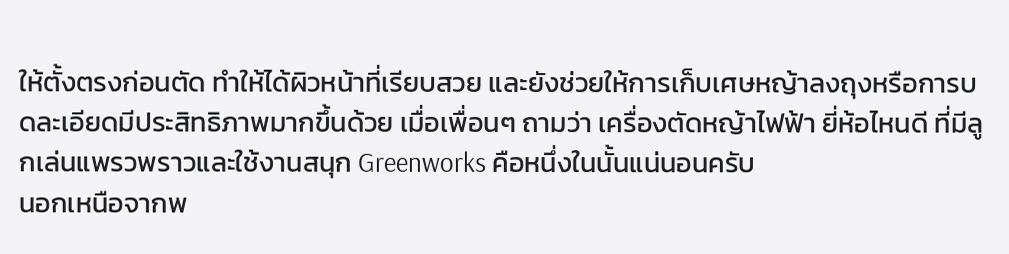ให้ตั้งตรงก่อนตัด ทำให้ได้ผิวหน้าที่เรียบสวย และยังช่วยให้การเก็บเศษหญ้าลงถุงหรือการบดละเอียดมีประสิทธิภาพมากขึ้นด้วย เมื่อเพื่อนๆ ถามว่า เครื่องตัดหญ้าไฟฟ้า ยี่ห้อไหนดี ที่มีลูกเล่นแพรวพราวและใช้งานสนุก Greenworks คือหนึ่งในนั้นแน่นอนครับ
นอกเหนือจากพ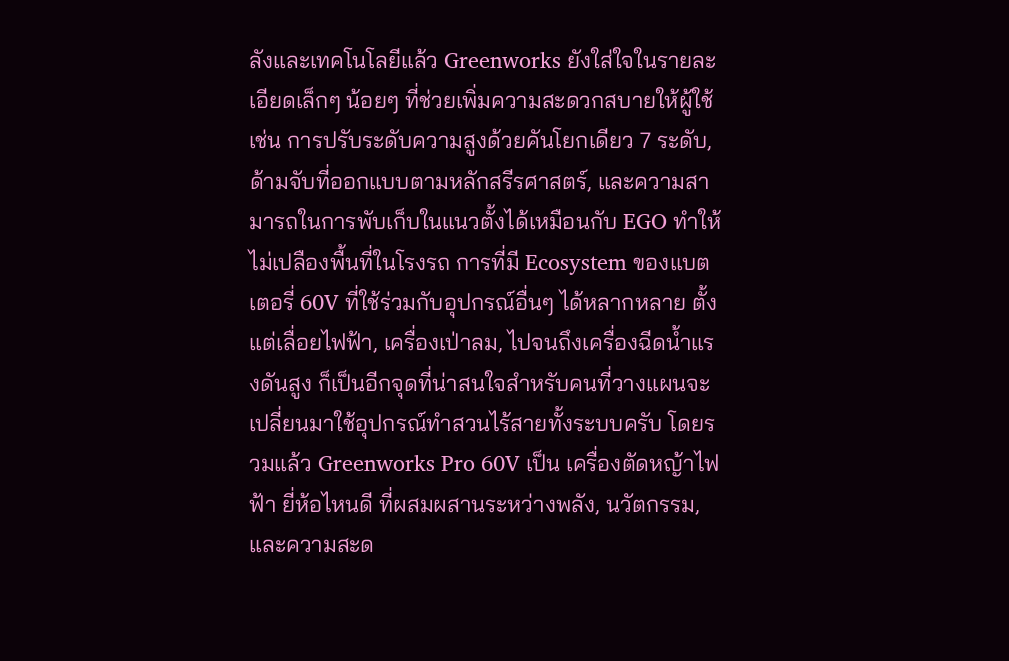ลังและเทคโนโลยีแล้ว Greenworks ยังใส่ใจในรายละเอียดเล็กๆ น้อยๆ ที่ช่วยเพิ่มความสะดวกสบายให้ผู้ใช้ เช่น การปรับระดับความสูงด้วยคันโยกเดียว 7 ระดับ, ด้ามจับที่ออกแบบตามหลักสรีรศาสตร์, และความสามารถในการพับเก็บในแนวตั้งได้เหมือนกับ EGO ทำให้ไม่เปลืองพื้นที่ในโรงรถ การที่มี Ecosystem ของแบตเตอรี่ 60V ที่ใช้ร่วมกับอุปกรณ์อื่นๆ ได้หลากหลาย ตั้งแต่เลื่อยไฟฟ้า, เครื่องเป่าลม, ไปจนถึงเครื่องฉีดน้ำแรงดันสูง ก็เป็นอีกจุดที่น่าสนใจสำหรับคนที่วางแผนจะเปลี่ยนมาใช้อุปกรณ์ทำสวนไร้สายทั้งระบบครับ โดยรวมแล้ว Greenworks Pro 60V เป็น เครื่องตัดหญ้าไฟฟ้า ยี่ห้อไหนดี ที่ผสมผสานระหว่างพลัง, นวัตกรรม, และความสะด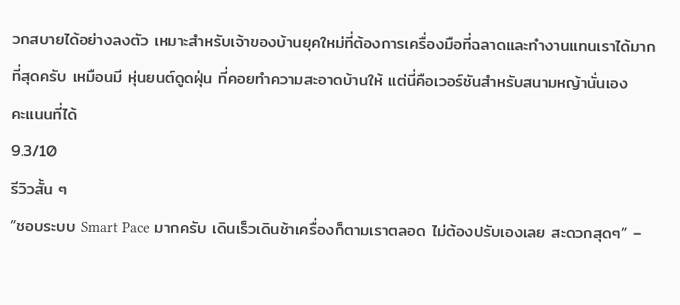วกสบายได้อย่างลงตัว เหมาะสำหรับเจ้าของบ้านยุคใหม่ที่ต้องการเครื่องมือที่ฉลาดและทำงานแทนเราได้มากที่สุดครับ เหมือนมี หุ่นยนต์ดูดฝุ่น ที่คอยทำความสะอาดบ้านให้ แต่นี่คือเวอร์ชันสำหรับสนามหญ้านั่นเอง
คะแนนที่ได้
9.3/10
รีวิวสั้น ๆ
“ชอบระบบ Smart Pace มากครับ เดินเร็วเดินช้าเครื่องก็ตามเราตลอด ไม่ต้องปรับเองเลย สะดวกสุดๆ” –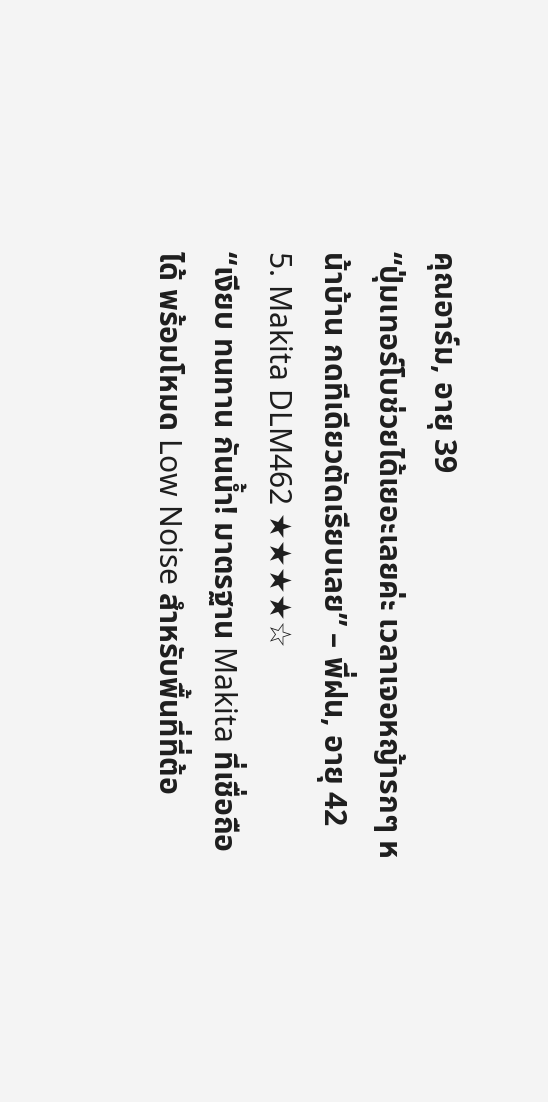คุณอาร์ม, อายุ 39
“ปุ่มเทอร์โบช่วยได้เยอะเลยค่ะ เวลาเจอหญ้ารกๆ หน้าบ้าน กดทีเดียวตัดเรียบเลย” – พี่ฝน, อายุ 42
5. Makita DLM462 ★★★★☆
“เงียบ ทนทาน กันน้ำ! มาตรฐาน Makita ที่เชื่อถือได้ พร้อมโหมด Low Noise สำหรับพื้นที่ที่ต้อ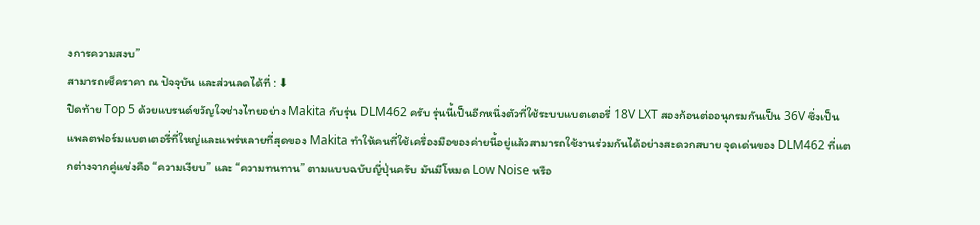งการความสงบ”
สามารถเช็คราคา ณ ปัจจุบัน และส่วนลดได้ที่ : ⬇
ปิดท้าย Top 5 ด้วยแบรนด์ขวัญใจช่างไทยอย่าง Makita กับรุ่น DLM462 ครับ รุ่นนี้เป็นอีกหนึ่งตัวที่ใช้ระบบแบตเตอรี่ 18V LXT สองก้อนต่ออนุกรมกันเป็น 36V ซึ่งเป็นแพลตฟอร์มแบตเตอรี่ที่ใหญ่และแพร่หลายที่สุดของ Makita ทำให้คนที่ใช้เครื่องมือของค่ายนี้อยู่แล้วสามารถใช้งานร่วมกันได้อย่างสะดวกสบาย จุดเด่นของ DLM462 ที่แตกต่างจากคู่แข่งคือ “ความเงียบ” และ “ความทนทาน” ตามแบบฉบับญี่ปุ่นครับ มันมีโหมด Low Noise หรือ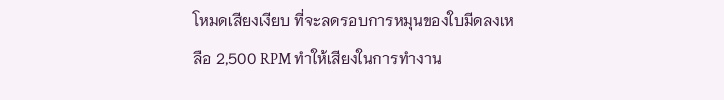โหมดเสียงเงียบ ที่จะลดรอบการหมุนของใบมีดลงเหลือ 2,500 RPM ทำให้เสียงในการทำงาน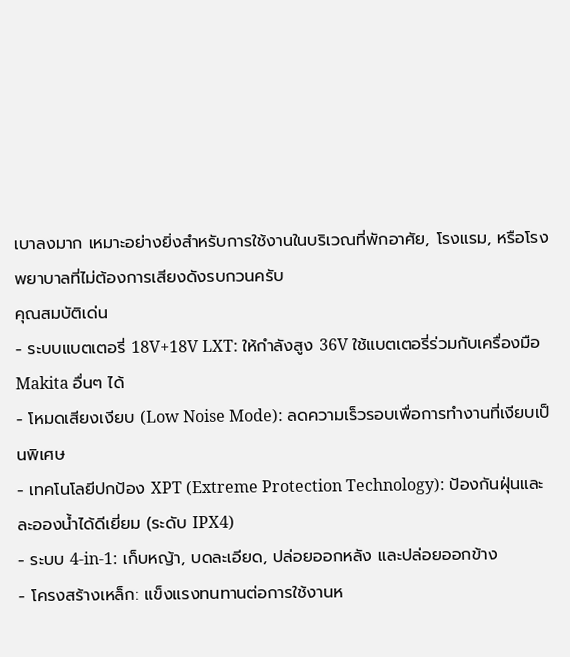เบาลงมาก เหมาะอย่างยิ่งสำหรับการใช้งานในบริเวณที่พักอาศัย, โรงแรม, หรือโรงพยาบาลที่ไม่ต้องการเสียงดังรบกวนครับ
คุณสมบัติเด่น
- ระบบแบตเตอรี่ 18V+18V LXT: ให้กำลังสูง 36V ใช้แบตเตอรี่ร่วมกับเครื่องมือ Makita อื่นๆ ได้
- โหมดเสียงเงียบ (Low Noise Mode): ลดความเร็วรอบเพื่อการทำงานที่เงียบเป็นพิเศษ
- เทคโนโลยีปกป้อง XPT (Extreme Protection Technology): ป้องกันฝุ่นและละอองน้ำได้ดีเยี่ยม (ระดับ IPX4)
- ระบบ 4-in-1: เก็บหญ้า, บดละเอียด, ปล่อยออกหลัง และปล่อยออกข้าง
- โครงสร้างเหล็ก: แข็งแรงทนทานต่อการใช้งานห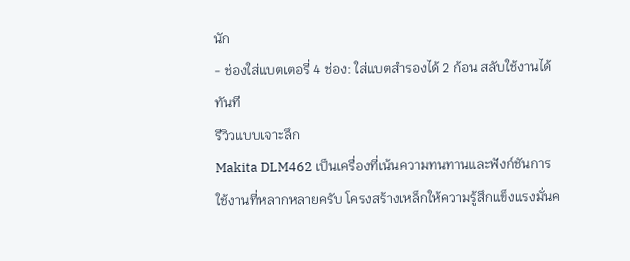นัก
- ช่องใส่แบตเตอรี่ 4 ช่อง: ใส่แบตสำรองได้ 2 ก้อน สลับใช้งานได้ทันที
รีวิวแบบเจาะลึก
Makita DLM462 เป็นเครื่องที่เน้นความทนทานและฟังก์ชันการใช้งานที่หลากหลายครับ โครงสร้างเหล็กให้ความรู้สึกแข็งแรงมั่นค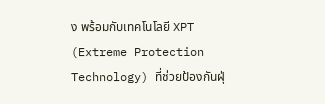ง พร้อมกับเทคโนโลยี XPT (Extreme Protection Technology) ที่ช่วยป้องกันฝุ่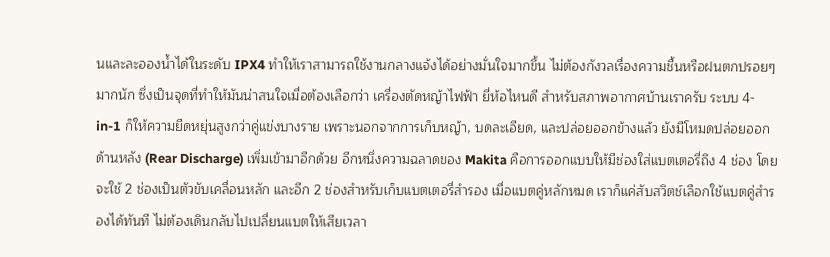นและละอองน้ำได้ในระดับ IPX4 ทำให้เราสามารถใช้งานกลางแจ้งได้อย่างมั่นใจมากขึ้น ไม่ต้องกังวลเรื่องความชื้นหรือฝนตกปรอยๆ มากนัก ซึ่งเป็นจุดที่ทำให้มันน่าสนใจเมื่อต้องเลือกว่า เครื่องตัดหญ้าไฟฟ้า ยี่ห้อไหนดี สำหรับสภาพอากาศบ้านเราครับ ระบบ 4-in-1 ก็ให้ความยืดหยุ่นสูงกว่าคู่แข่งบางราย เพราะนอกจากการเก็บหญ้า, บดละเอียด, และปล่อยออกข้างแล้ว ยังมีโหมดปล่อยออกด้านหลัง (Rear Discharge) เพิ่มเข้ามาอีกด้วย อีกหนึ่งความฉลาดของ Makita คือการออกแบบให้มีช่องใส่แบตเตอรี่ถึง 4 ช่อง โดยจะใช้ 2 ช่องเป็นตัวขับเคลื่อนหลัก และอีก 2 ช่องสำหรับเก็บแบตเตอรี่สำรอง เมื่อแบตคู่หลักหมด เราก็แค่สับสวิตช์เลือกใช้แบตคู่สำรองได้ทันที ไม่ต้องเดินกลับไปเปลี่ยนแบตให้เสียเวลา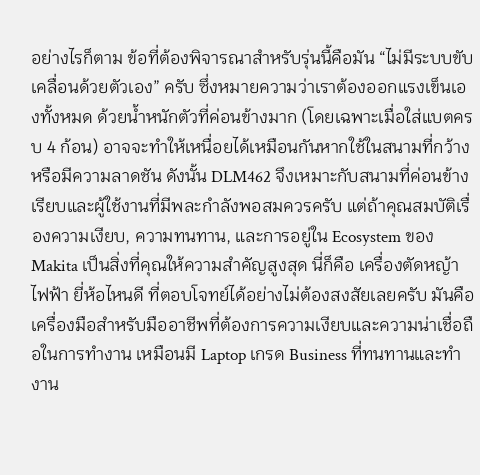อย่างไรก็ตาม ข้อที่ต้องพิจารณาสำหรับรุ่นนี้คือมัน “ไม่มีระบบขับเคลื่อนด้วยตัวเอง” ครับ ซึ่งหมายความว่าเราต้องออกแรงเข็นเองทั้งหมด ด้วยน้ำหนักตัวที่ค่อนข้างมาก (โดยเฉพาะเมื่อใส่แบตครบ 4 ก้อน) อาจจะทำให้เหนื่อยได้เหมือนกันหากใช้ในสนามที่กว้างหรือมีความลาดชัน ดังนั้น DLM462 จึงเหมาะกับสนามที่ค่อนข้างเรียบและผู้ใช้งานที่มีพละกำลังพอสมควรครับ แต่ถ้าคุณสมบัติเรื่องความเงียบ, ความทนทาน, และการอยู่ใน Ecosystem ของ Makita เป็นสิ่งที่คุณให้ความสำคัญสูงสุด นี่ก็คือ เครื่องตัดหญ้าไฟฟ้า ยี่ห้อไหนดี ที่ตอบโจทย์ได้อย่างไม่ต้องสงสัยเลยครับ มันคือเครื่องมือสำหรับมืออาชีพที่ต้องการความเงียบและความน่าเชื่อถือในการทำงาน เหมือนมี Laptop เกรด Business ที่ทนทานและทำงาน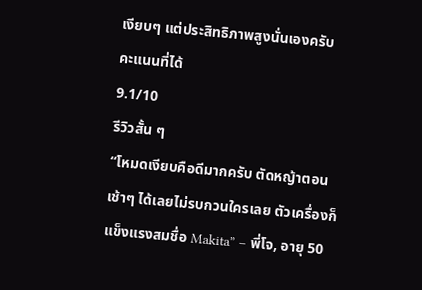เงียบๆ แต่ประสิทธิภาพสูงนั่นเองครับ
คะแนนที่ได้
9.1/10
รีวิวสั้น ๆ
“โหมดเงียบคือดีมากครับ ตัดหญ้าตอนเช้าๆ ได้เลยไม่รบกวนใครเลย ตัวเครื่องก็แข็งแรงสมชื่อ Makita” – พี่โจ, อายุ 50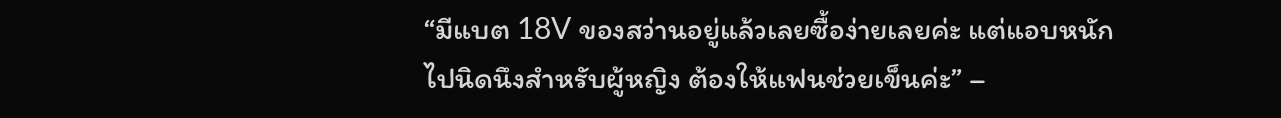“มีแบต 18V ของสว่านอยู่แล้วเลยซื้อง่ายเลยค่ะ แต่แอบหนักไปนิดนึงสำหรับผู้หญิง ต้องให้แฟนช่วยเข็นค่ะ” –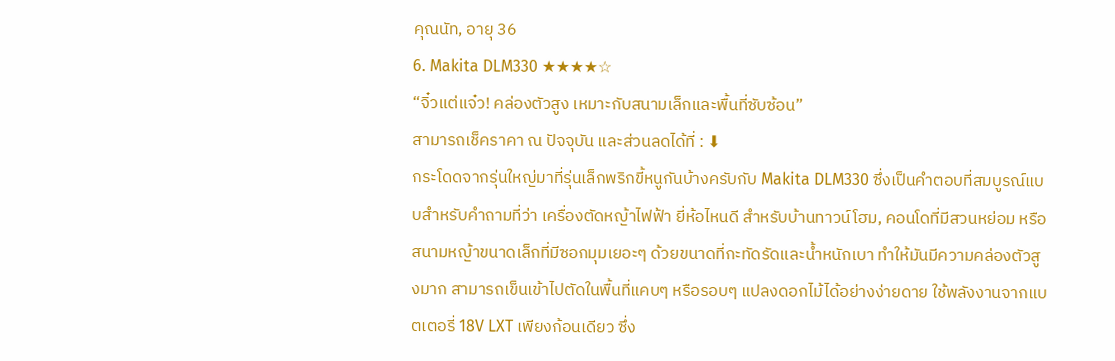คุณนัท, อายุ 36
6. Makita DLM330 ★★★★☆
“จิ๋วแต่แจ๋ว! คล่องตัวสูง เหมาะกับสนามเล็กและพื้นที่ซับซ้อน”
สามารถเช็คราคา ณ ปัจจุบัน และส่วนลดได้ที่ : ⬇
กระโดดจากรุ่นใหญ่มาที่รุ่นเล็กพริกขี้หนูกันบ้างครับกับ Makita DLM330 ซึ่งเป็นคำตอบที่สมบูรณ์แบบสำหรับคำถามที่ว่า เครื่องตัดหญ้าไฟฟ้า ยี่ห้อไหนดี สำหรับบ้านทาวน์โฮม, คอนโดที่มีสวนหย่อม หรือสนามหญ้าขนาดเล็กที่มีซอกมุมเยอะๆ ด้วยขนาดที่กะทัดรัดและน้ำหนักเบา ทำให้มันมีความคล่องตัวสูงมาก สามารถเข็นเข้าไปตัดในพื้นที่แคบๆ หรือรอบๆ แปลงดอกไม้ได้อย่างง่ายดาย ใช้พลังงานจากแบตเตอรี่ 18V LXT เพียงก้อนเดียว ซึ่ง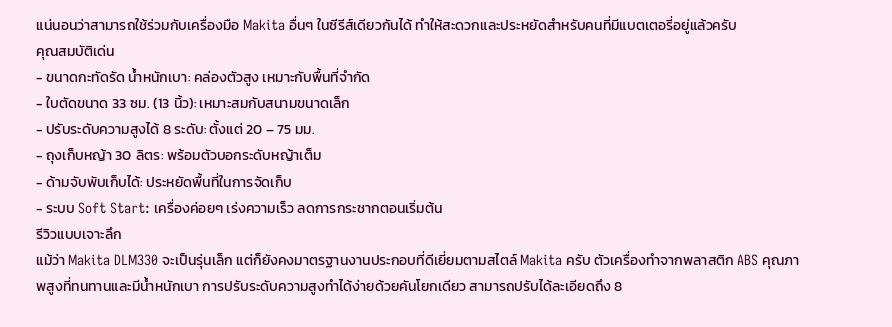แน่นอนว่าสามารถใช้ร่วมกับเครื่องมือ Makita อื่นๆ ในซีรีส์เดียวกันได้ ทำให้สะดวกและประหยัดสำหรับคนที่มีแบตเตอรี่อยู่แล้วครับ
คุณสมบัติเด่น
- ขนาดกะทัดรัด น้ำหนักเบา: คล่องตัวสูง เหมาะกับพื้นที่จำกัด
- ใบตัดขนาด 33 ซม. (13 นิ้ว): เหมาะสมกับสนามขนาดเล็ก
- ปรับระดับความสูงได้ 8 ระดับ: ตั้งแต่ 20 – 75 มม.
- ถุงเก็บหญ้า 30 ลิตร: พร้อมตัวบอกระดับหญ้าเต็ม
- ด้ามจับพับเก็บได้: ประหยัดพื้นที่ในการจัดเก็บ
- ระบบ Soft Start: เครื่องค่อยๆ เร่งความเร็ว ลดการกระชากตอนเริ่มต้น
รีวิวแบบเจาะลึก
แม้ว่า Makita DLM330 จะเป็นรุ่นเล็ก แต่ก็ยังคงมาตรฐานงานประกอบที่ดีเยี่ยมตามสไตล์ Makita ครับ ตัวเครื่องทำจากพลาสติก ABS คุณภาพสูงที่ทนทานและมีน้ำหนักเบา การปรับระดับความสูงทำได้ง่ายด้วยคันโยกเดียว สามารถปรับได้ละเอียดถึง 8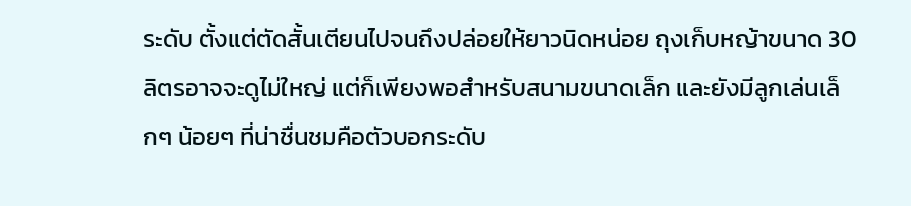ระดับ ตั้งแต่ตัดสั้นเตียนไปจนถึงปล่อยให้ยาวนิดหน่อย ถุงเก็บหญ้าขนาด 30 ลิตรอาจจะดูไม่ใหญ่ แต่ก็เพียงพอสำหรับสนามขนาดเล็ก และยังมีลูกเล่นเล็กๆ น้อยๆ ที่น่าชื่นชมคือตัวบอกระดับ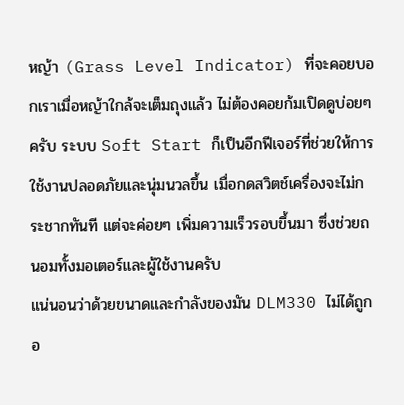หญ้า (Grass Level Indicator) ที่จะคอยบอกเราเมื่อหญ้าใกล้จะเต็มถุงแล้ว ไม่ต้องคอยก้มเปิดดูบ่อยๆ ครับ ระบบ Soft Start ก็เป็นอีกฟีเจอร์ที่ช่วยให้การใช้งานปลอดภัยและนุ่มนวลขึ้น เมื่อกดสวิตช์เครื่องจะไม่กระชากทันที แต่จะค่อยๆ เพิ่มความเร็วรอบขึ้นมา ซึ่งช่วยถนอมทั้งมอเตอร์และผู้ใช้งานครับ
แน่นอนว่าด้วยขนาดและกำลังของมัน DLM330 ไม่ได้ถูกอ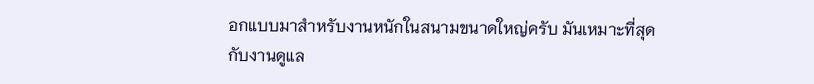อกแบบมาสำหรับงานหนักในสนามขนาดใหญ่ครับ มันเหมาะที่สุดกับงานดูแล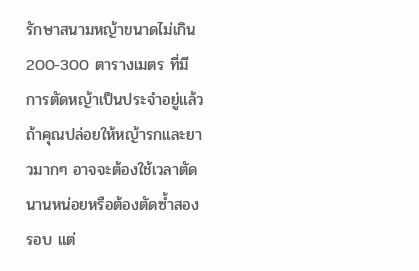รักษาสนามหญ้าขนาดไม่เกิน 200-300 ตารางเมตร ที่มีการตัดหญ้าเป็นประจำอยู่แล้ว ถ้าคุณปล่อยให้หญ้ารกและยาวมากๆ อาจจะต้องใช้เวลาตัดนานหน่อยหรือต้องตัดซ้ำสองรอบ แต่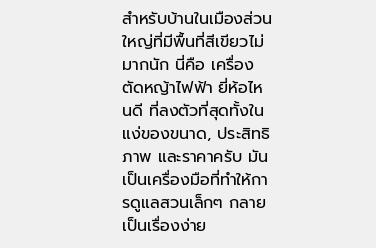สำหรับบ้านในเมืองส่วนใหญ่ที่มีพื้นที่สีเขียวไม่มากนัก นี่คือ เครื่องตัดหญ้าไฟฟ้า ยี่ห้อไหนดี ที่ลงตัวที่สุดทั้งในแง่ของขนาด, ประสิทธิภาพ และราคาครับ มันเป็นเครื่องมือที่ทำให้การดูแลสวนเล็กๆ กลายเป็นเรื่องง่าย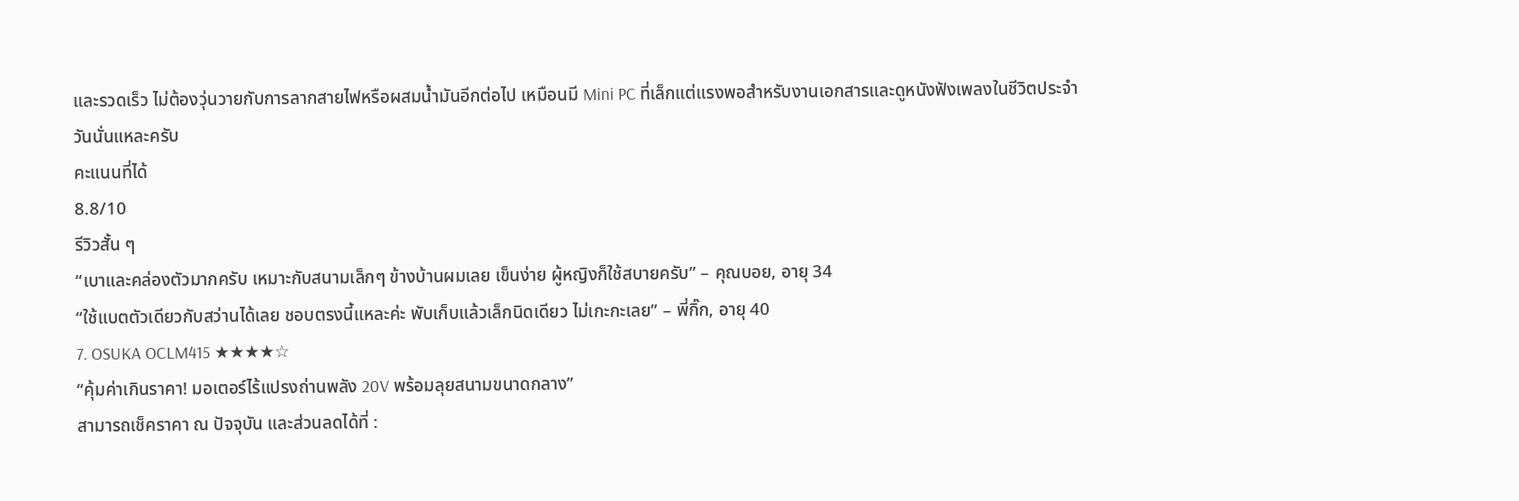และรวดเร็ว ไม่ต้องวุ่นวายกับการลากสายไฟหรือผสมน้ำมันอีกต่อไป เหมือนมี Mini PC ที่เล็กแต่แรงพอสำหรับงานเอกสารและดูหนังฟังเพลงในชีวิตประจำวันนั่นแหละครับ
คะแนนที่ได้
8.8/10
รีวิวสั้น ๆ
“เบาและคล่องตัวมากครับ เหมาะกับสนามเล็กๆ ข้างบ้านผมเลย เข็นง่าย ผู้หญิงก็ใช้สบายครับ” – คุณบอย, อายุ 34
“ใช้แบตตัวเดียวกับสว่านได้เลย ชอบตรงนี้แหละค่ะ พับเก็บแล้วเล็กนิดเดียว ไม่เกะกะเลย” – พี่กิ๊ก, อายุ 40
7. OSUKA OCLM415 ★★★★☆
“คุ้มค่าเกินราคา! มอเตอร์ไร้แปรงถ่านพลัง 20V พร้อมลุยสนามขนาดกลาง”
สามารถเช็คราคา ณ ปัจจุบัน และส่วนลดได้ที่ :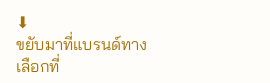⬇
ขยับมาที่แบรนด์ทางเลือกที่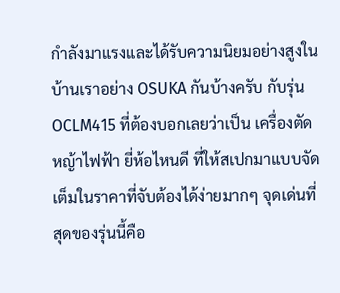กำลังมาแรงและได้รับความนิยมอย่างสูงในบ้านเราอย่าง OSUKA กันบ้างครับ กับรุ่น OCLM415 ที่ต้องบอกเลยว่าเป็น เครื่องตัดหญ้าไฟฟ้า ยี่ห้อไหนดี ที่ให้สเปกมาแบบจัดเต็มในราคาที่จับต้องได้ง่ายมากๆ จุดเด่นที่สุดของรุ่นนี้คือ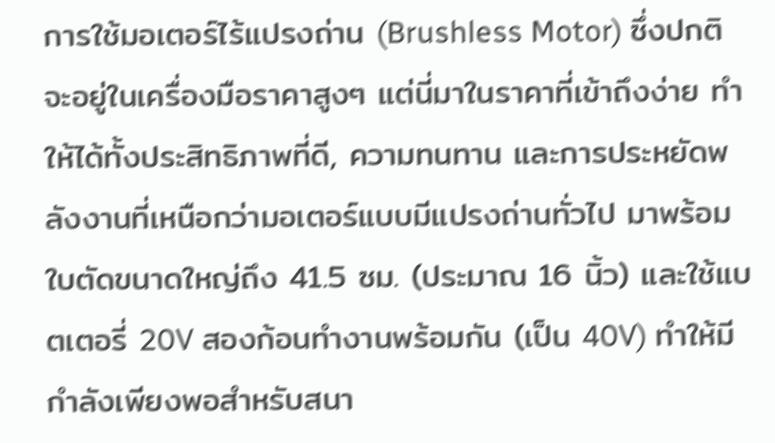การใช้มอเตอร์ไร้แปรงถ่าน (Brushless Motor) ซึ่งปกติจะอยู่ในเครื่องมือราคาสูงๆ แต่นี่มาในราคาที่เข้าถึงง่าย ทำให้ได้ทั้งประสิทธิภาพที่ดี, ความทนทาน และการประหยัดพลังงานที่เหนือกว่ามอเตอร์แบบมีแปรงถ่านทั่วไป มาพร้อมใบตัดขนาดใหญ่ถึง 41.5 ซม. (ประมาณ 16 นิ้ว) และใช้แบตเตอรี่ 20V สองก้อนทำงานพร้อมกัน (เป็น 40V) ทำให้มีกำลังเพียงพอสำหรับสนา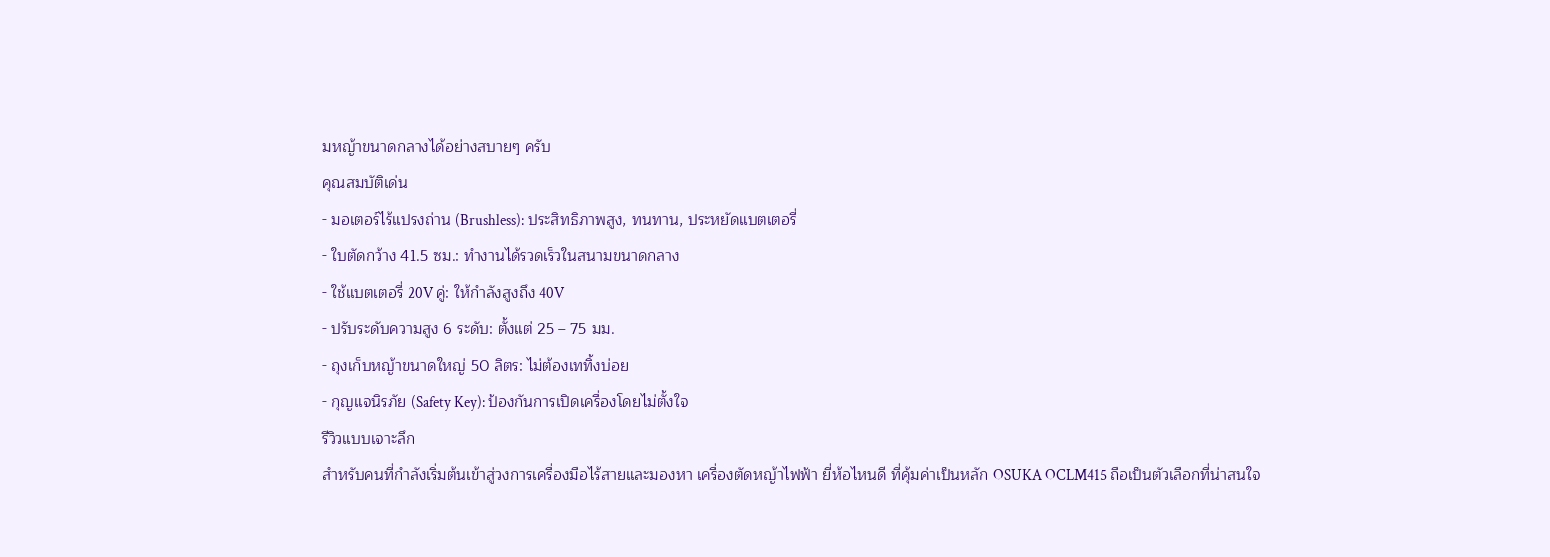มหญ้าขนาดกลางได้อย่างสบายๆ ครับ
คุณสมบัติเด่น
- มอเตอร์ไร้แปรงถ่าน (Brushless): ประสิทธิภาพสูง, ทนทาน, ประหยัดแบตเตอรี่
- ใบตัดกว้าง 41.5 ซม.: ทำงานได้รวดเร็วในสนามขนาดกลาง
- ใช้แบตเตอรี่ 20V คู่: ให้กำลังสูงถึง 40V
- ปรับระดับความสูง 6 ระดับ: ตั้งแต่ 25 – 75 มม.
- ถุงเก็บหญ้าขนาดใหญ่ 50 ลิตร: ไม่ต้องเททิ้งบ่อย
- กุญแจนิรภัย (Safety Key): ป้องกันการเปิดเครื่องโดยไม่ตั้งใจ
รีวิวแบบเจาะลึก
สำหรับคนที่กำลังเริ่มต้นเข้าสู่วงการเครื่องมือไร้สายและมองหา เครื่องตัดหญ้าไฟฟ้า ยี่ห้อไหนดี ที่คุ้มค่าเป็นหลัก OSUKA OCLM415 ถือเป็นตัวเลือกที่น่าสนใจ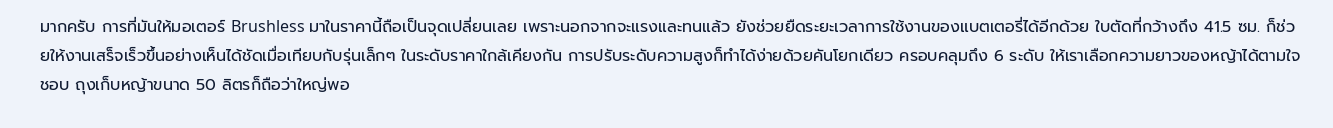มากครับ การที่มันให้มอเตอร์ Brushless มาในราคานี้ถือเป็นจุดเปลี่ยนเลย เพราะนอกจากจะแรงและทนแล้ว ยังช่วยยืดระยะเวลาการใช้งานของแบตเตอรี่ได้อีกด้วย ใบตัดที่กว้างถึง 41.5 ซม. ก็ช่วยให้งานเสร็จเร็วขึ้นอย่างเห็นได้ชัดเมื่อเทียบกับรุ่นเล็กๆ ในระดับราคาใกล้เคียงกัน การปรับระดับความสูงก็ทำได้ง่ายด้วยคันโยกเดียว ครอบคลุมถึง 6 ระดับ ให้เราเลือกความยาวของหญ้าได้ตามใจชอบ ถุงเก็บหญ้าขนาด 50 ลิตรก็ถือว่าใหญ่พอ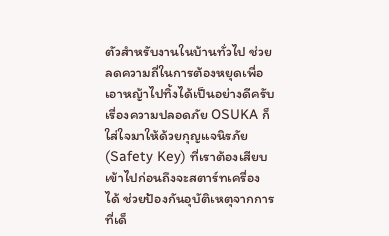ตัวสำหรับงานในบ้านทั่วไป ช่วยลดความถี่ในการต้องหยุดเพื่อเอาหญ้าไปทิ้งได้เป็นอย่างดีครับ
เรื่องความปลอดภัย OSUKA ก็ใส่ใจมาให้ด้วยกุญแจนิรภัย (Safety Key) ที่เราต้องเสียบเข้าไปก่อนถึงจะสตาร์ทเครื่องได้ ช่วยป้องกันอุบัติเหตุจากการที่เด็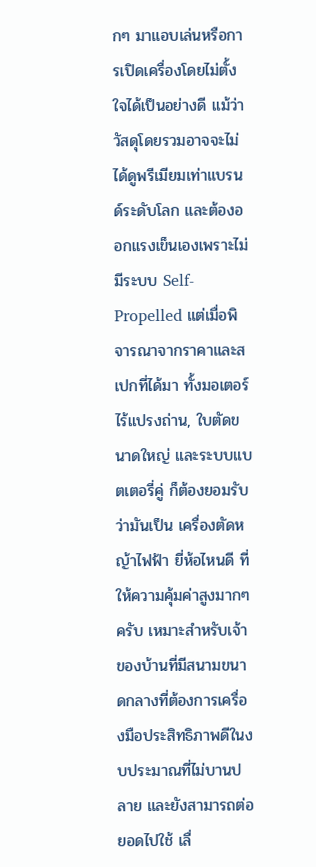กๆ มาแอบเล่นหรือการเปิดเครื่องโดยไม่ตั้งใจได้เป็นอย่างดี แม้ว่าวัสดุโดยรวมอาจจะไม่ได้ดูพรีเมียมเท่าแบรนด์ระดับโลก และต้องออกแรงเข็นเองเพราะไม่มีระบบ Self-Propelled แต่เมื่อพิจารณาจากราคาและสเปกที่ได้มา ทั้งมอเตอร์ไร้แปรงถ่าน, ใบตัดขนาดใหญ่ และระบบแบตเตอรี่คู่ ก็ต้องยอมรับว่ามันเป็น เครื่องตัดหญ้าไฟฟ้า ยี่ห้อไหนดี ที่ให้ความคุ้มค่าสูงมากๆ ครับ เหมาะสำหรับเจ้าของบ้านที่มีสนามขนาดกลางที่ต้องการเครื่องมือประสิทธิภาพดีในงบประมาณที่ไม่บานปลาย และยังสามารถต่อยอดไปใช้ เลื่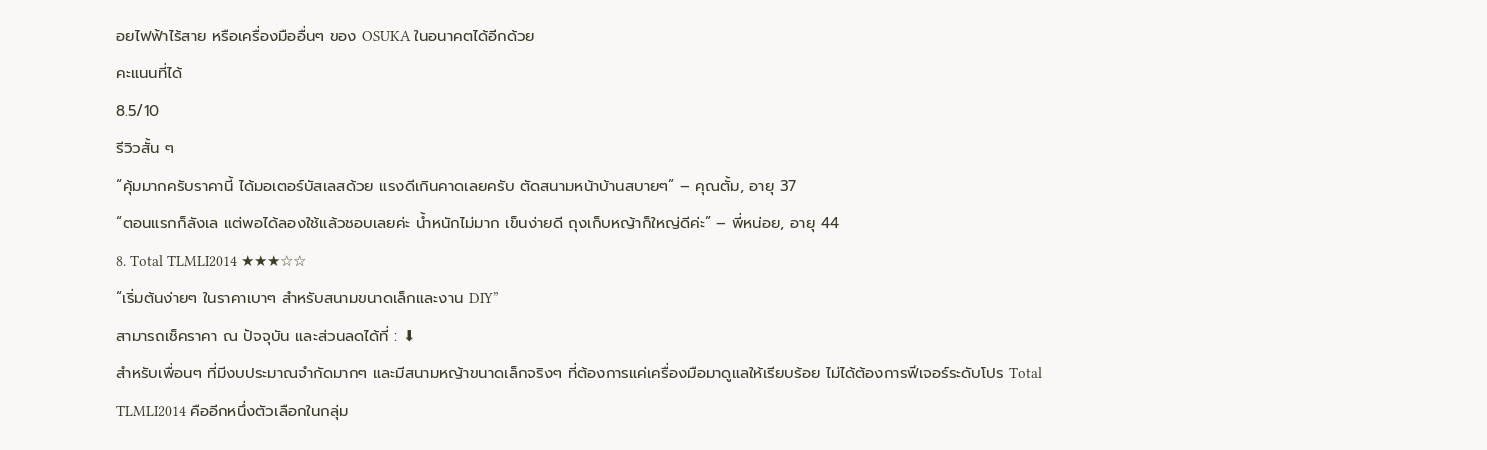อยไฟฟ้าไร้สาย หรือเครื่องมืออื่นๆ ของ OSUKA ในอนาคตได้อีกด้วย
คะแนนที่ได้
8.5/10
รีวิวสั้น ๆ
“คุ้มมากครับราคานี้ ได้มอเตอร์บัสเลสด้วย แรงดีเกินคาดเลยครับ ตัดสนามหน้าบ้านสบายๆ” – คุณตั้ม, อายุ 37
“ตอนแรกก็ลังเล แต่พอได้ลองใช้แล้วชอบเลยค่ะ น้ำหนักไม่มาก เข็นง่ายดี ถุงเก็บหญ้าก็ใหญ่ดีค่ะ” – พี่หน่อย, อายุ 44
8. Total TLMLI2014 ★★★☆☆
“เริ่มต้นง่ายๆ ในราคาเบาๆ สำหรับสนามขนาดเล็กและงาน DIY”
สามารถเช็คราคา ณ ปัจจุบัน และส่วนลดได้ที่ : ⬇
สำหรับเพื่อนๆ ที่มีงบประมาณจำกัดมากๆ และมีสนามหญ้าขนาดเล็กจริงๆ ที่ต้องการแค่เครื่องมือมาดูแลให้เรียบร้อย ไม่ได้ต้องการฟีเจอร์ระดับโปร Total TLMLI2014 คืออีกหนึ่งตัวเลือกในกลุ่ม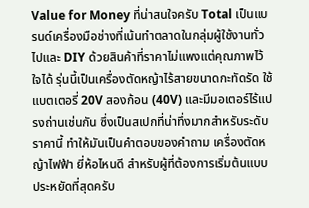Value for Money ที่น่าสนใจครับ Total เป็นแบรนด์เครื่องมือช่างที่เน้นทำตลาดในกลุ่มผู้ใช้งานทั่วไปและ DIY ด้วยสินค้าที่ราคาไม่แพงแต่คุณภาพไว้ใจได้ รุ่นนี้เป็นเครื่องตัดหญ้าไร้สายขนาดกะทัดรัด ใช้แบตเตอรี่ 20V สองก้อน (40V) และมีมอเตอร์ไร้แปรงถ่านเช่นกัน ซึ่งเป็นสเปกที่น่าทึ่งมากสำหรับระดับราคานี้ ทำให้มันเป็นคำตอบของคำถาม เครื่องตัดหญ้าไฟฟ้า ยี่ห้อไหนดี สำหรับผู้ที่ต้องการเริ่มต้นแบบประหยัดที่สุดครับ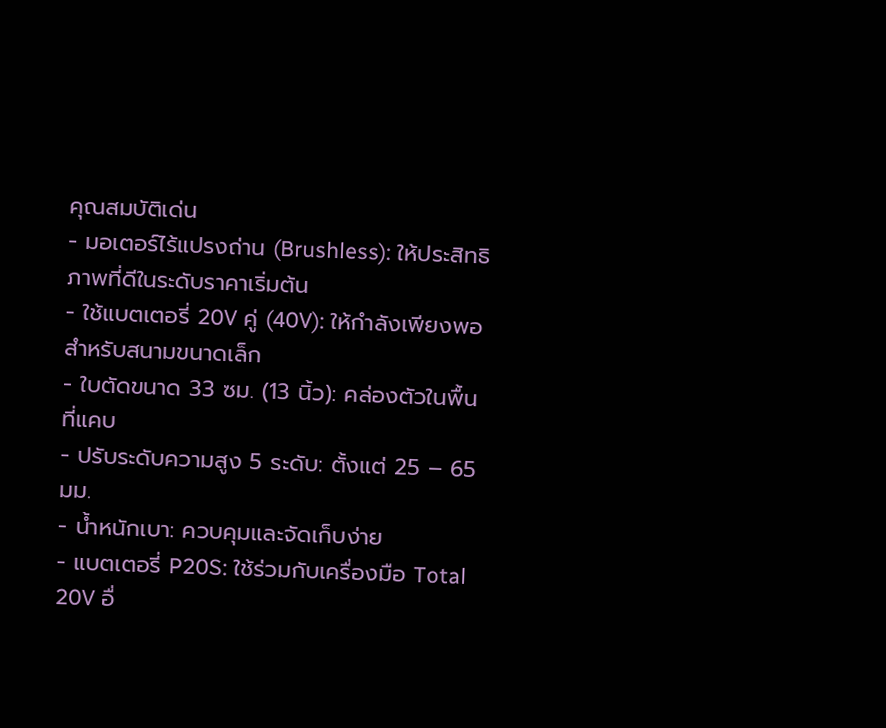คุณสมบัติเด่น
- มอเตอร์ไร้แปรงถ่าน (Brushless): ให้ประสิทธิภาพที่ดีในระดับราคาเริ่มต้น
- ใช้แบตเตอรี่ 20V คู่ (40V): ให้กำลังเพียงพอสำหรับสนามขนาดเล็ก
- ใบตัดขนาด 33 ซม. (13 นิ้ว): คล่องตัวในพื้นที่แคบ
- ปรับระดับความสูง 5 ระดับ: ตั้งแต่ 25 – 65 มม.
- น้ำหนักเบา: ควบคุมและจัดเก็บง่าย
- แบตเตอรี่ P20S: ใช้ร่วมกับเครื่องมือ Total 20V อื่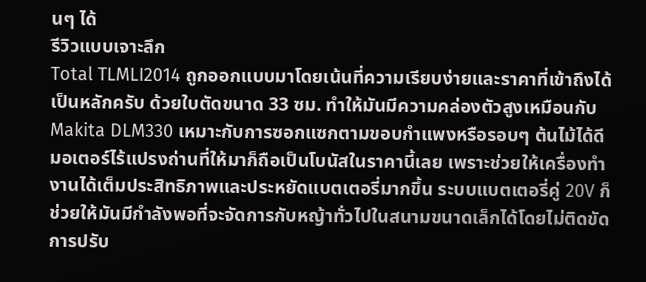นๆ ได้
รีวิวแบบเจาะลึก
Total TLMLI2014 ถูกออกแบบมาโดยเน้นที่ความเรียบง่ายและราคาที่เข้าถึงได้เป็นหลักครับ ด้วยใบตัดขนาด 33 ซม. ทำให้มันมีความคล่องตัวสูงเหมือนกับ Makita DLM330 เหมาะกับการซอกแซกตามขอบกำแพงหรือรอบๆ ต้นไม้ได้ดี มอเตอร์ไร้แปรงถ่านที่ให้มาก็ถือเป็นโบนัสในราคานี้เลย เพราะช่วยให้เครื่องทำงานได้เต็มประสิทธิภาพและประหยัดแบตเตอรี่มากขึ้น ระบบแบตเตอรี่คู่ 20V ก็ช่วยให้มันมีกำลังพอที่จะจัดการกับหญ้าทั่วไปในสนามขนาดเล็กได้โดยไม่ติดขัด การปรับ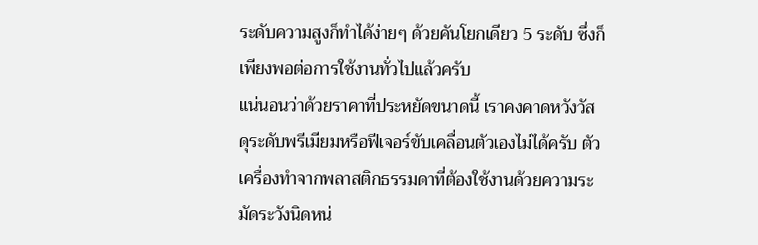ระดับความสูงก็ทำได้ง่ายๆ ด้วยคันโยกเดียว 5 ระดับ ซึ่งก็เพียงพอต่อการใช้งานทั่วไปแล้วครับ
แน่นอนว่าด้วยราคาที่ประหยัดขนาดนี้ เราคงคาดหวังวัสดุระดับพรีเมียมหรือฟีเจอร์ขับเคลื่อนตัวเองไม่ได้ครับ ตัวเครื่องทำจากพลาสติกธรรมดาที่ต้องใช้งานด้วยความระมัดระวังนิดหน่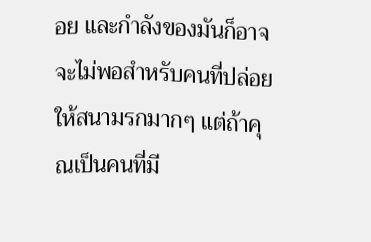อย และกำลังของมันก็อาจจะไม่พอสำหรับคนที่ปล่อยให้สนามรกมากๆ แต่ถ้าคุณเป็นคนที่มี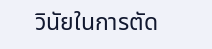วินัยในการตัด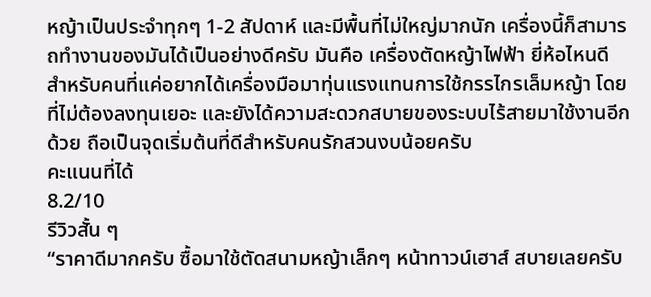หญ้าเป็นประจำทุกๆ 1-2 สัปดาห์ และมีพื้นที่ไม่ใหญ่มากนัก เครื่องนี้ก็สามารถทำงานของมันได้เป็นอย่างดีครับ มันคือ เครื่องตัดหญ้าไฟฟ้า ยี่ห้อไหนดี สำหรับคนที่แค่อยากได้เครื่องมือมาทุ่นแรงแทนการใช้กรรไกรเล็มหญ้า โดยที่ไม่ต้องลงทุนเยอะ และยังได้ความสะดวกสบายของระบบไร้สายมาใช้งานอีกด้วย ถือเป็นจุดเริ่มต้นที่ดีสำหรับคนรักสวนงบน้อยครับ
คะแนนที่ได้
8.2/10
รีวิวสั้น ๆ
“ราคาดีมากครับ ซื้อมาใช้ตัดสนามหญ้าเล็กๆ หน้าทาวน์เฮาส์ สบายเลยครับ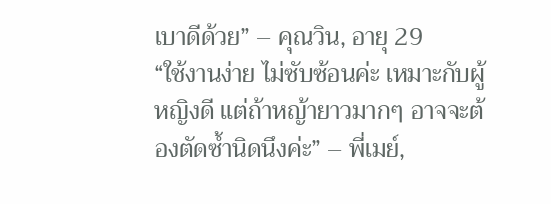เบาดีด้วย” – คุณวิน, อายุ 29
“ใช้งานง่าย ไม่ซับซ้อนค่ะ เหมาะกับผู้หญิงดี แต่ถ้าหญ้ายาวมากๆ อาจจะต้องตัดซ้ำนิดนึงค่ะ” – พี่เมย์,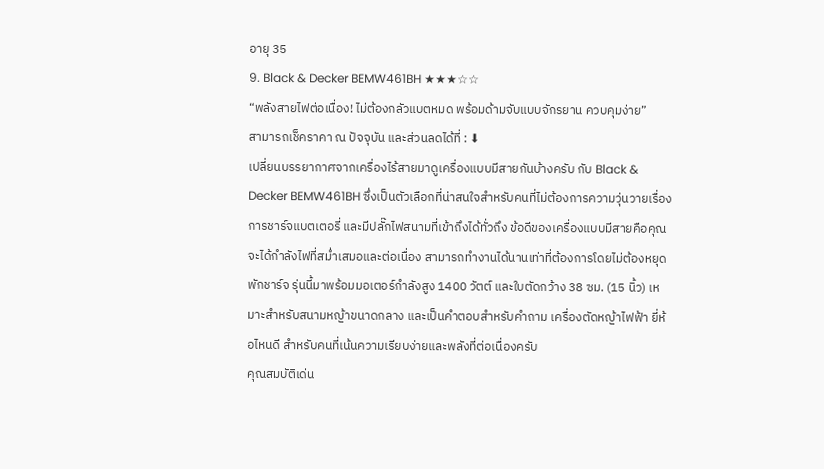อายุ 35
9. Black & Decker BEMW461BH ★★★☆☆
“พลังสายไฟต่อเนื่อง! ไม่ต้องกลัวแบตหมด พร้อมด้ามจับแบบจักรยาน ควบคุมง่าย”
สามารถเช็คราคา ณ ปัจจุบัน และส่วนลดได้ที่ : ⬇
เปลี่ยนบรรยากาศจากเครื่องไร้สายมาดูเครื่องแบบมีสายกันบ้างครับ กับ Black & Decker BEMW461BH ซึ่งเป็นตัวเลือกที่น่าสนใจสำหรับคนที่ไม่ต้องการความวุ่นวายเรื่องการชาร์จแบตเตอรี่ และมีปลั๊กไฟสนามที่เข้าถึงได้ทั่วถึง ข้อดีของเครื่องแบบมีสายคือคุณจะได้กำลังไฟที่สม่ำเสมอและต่อเนื่อง สามารถทำงานได้นานเท่าที่ต้องการโดยไม่ต้องหยุดพักชาร์จ รุ่นนี้มาพร้อมมอเตอร์กำลังสูง 1400 วัตต์ และใบตัดกว้าง 38 ซม. (15 นิ้ว) เหมาะสำหรับสนามหญ้าขนาดกลาง และเป็นคำตอบสำหรับคำถาม เครื่องตัดหญ้าไฟฟ้า ยี่ห้อไหนดี สำหรับคนที่เน้นความเรียบง่ายและพลังที่ต่อเนื่องครับ
คุณสมบัติเด่น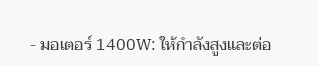- มอเตอร์ 1400W: ให้กำลังสูงและต่อ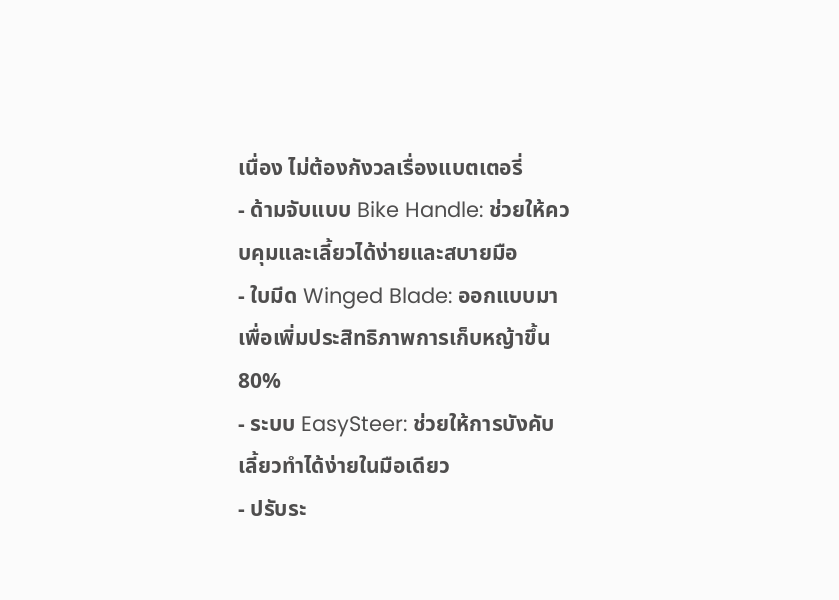เนื่อง ไม่ต้องกังวลเรื่องแบตเตอรี่
- ด้ามจับแบบ Bike Handle: ช่วยให้ควบคุมและเลี้ยวได้ง่ายและสบายมือ
- ใบมีด Winged Blade: ออกแบบมาเพื่อเพิ่มประสิทธิภาพการเก็บหญ้าขึ้น 80%
- ระบบ EasySteer: ช่วยให้การบังคับเลี้ยวทำได้ง่ายในมือเดียว
- ปรับระ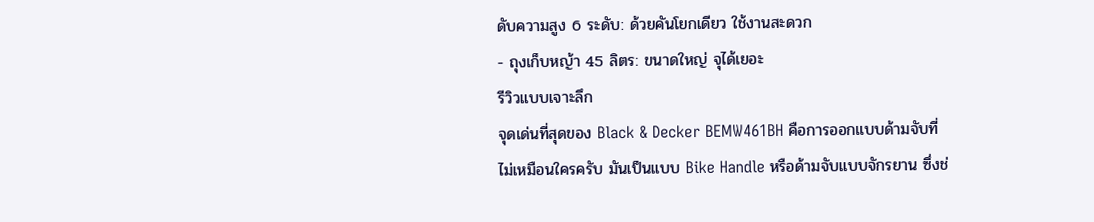ดับความสูง 6 ระดับ: ด้วยคันโยกเดียว ใช้งานสะดวก
- ถุงเก็บหญ้า 45 ลิตร: ขนาดใหญ่ จุได้เยอะ
รีวิวแบบเจาะลึก
จุดเด่นที่สุดของ Black & Decker BEMW461BH คือการออกแบบด้ามจับที่ไม่เหมือนใครครับ มันเป็นแบบ Bike Handle หรือด้ามจับแบบจักรยาน ซึ่งช่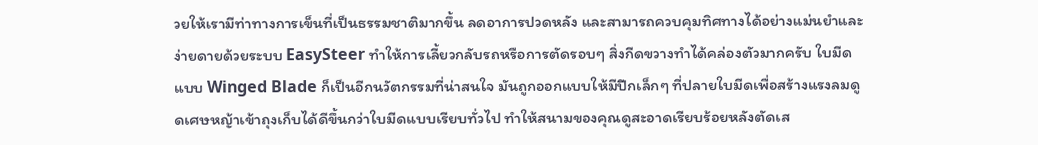วยให้เรามีท่าทางการเข็นที่เป็นธรรมชาติมากขึ้น ลดอาการปวดหลัง และสามารถควบคุมทิศทางได้อย่างแม่นยำและง่ายดายด้วยระบบ EasySteer ทำให้การเลี้ยวกลับรถหรือการตัดรอบๆ สิ่งกีดขวางทำได้คล่องตัวมากครับ ใบมีดแบบ Winged Blade ก็เป็นอีกนวัตกรรมที่น่าสนใจ มันถูกออกแบบให้มีปีกเล็กๆ ที่ปลายใบมีดเพื่อสร้างแรงลมดูดเศษหญ้าเข้าถุงเก็บได้ดีขึ้นกว่าใบมีดแบบเรียบทั่วไป ทำให้สนามของคุณดูสะอาดเรียบร้อยหลังตัดเส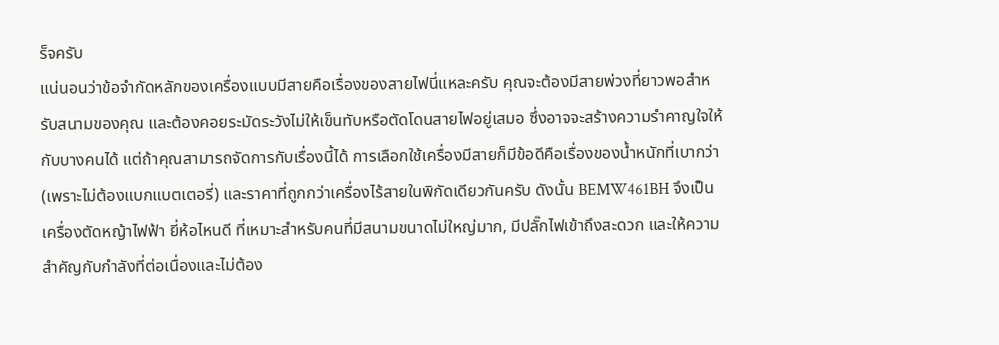ร็จครับ
แน่นอนว่าข้อจำกัดหลักของเครื่องแบบมีสายคือเรื่องของสายไฟนี่แหละครับ คุณจะต้องมีสายพ่วงที่ยาวพอสำหรับสนามของคุณ และต้องคอยระมัดระวังไม่ให้เข็นทับหรือตัดโดนสายไฟอยู่เสมอ ซึ่งอาจจะสร้างความรำคาญใจให้กับบางคนได้ แต่ถ้าคุณสามารถจัดการกับเรื่องนี้ได้ การเลือกใช้เครื่องมีสายก็มีข้อดีคือเรื่องของน้ำหนักที่เบากว่า (เพราะไม่ต้องแบกแบตเตอรี่) และราคาที่ถูกกว่าเครื่องไร้สายในพิกัดเดียวกันครับ ดังนั้น BEMW461BH จึงเป็น เครื่องตัดหญ้าไฟฟ้า ยี่ห้อไหนดี ที่เหมาะสำหรับคนที่มีสนามขนาดไม่ใหญ่มาก, มีปลั๊กไฟเข้าถึงสะดวก และให้ความสำคัญกับกำลังที่ต่อเนื่องและไม่ต้อง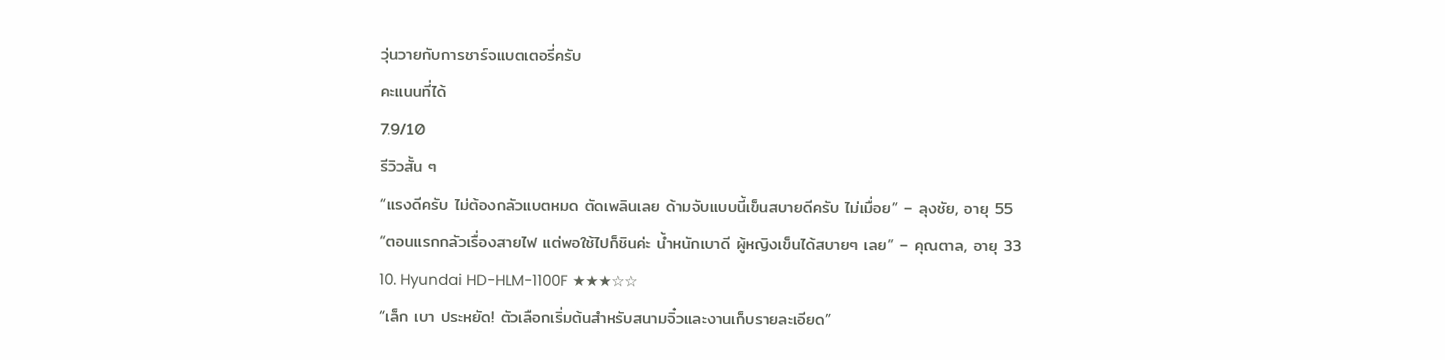วุ่นวายกับการชาร์จแบตเตอรี่ครับ
คะแนนที่ได้
7.9/10
รีวิวสั้น ๆ
“แรงดีครับ ไม่ต้องกลัวแบตหมด ตัดเพลินเลย ด้ามจับแบบนี้เข็นสบายดีครับ ไม่เมื่อย” – ลุงชัย, อายุ 55
“ตอนแรกกลัวเรื่องสายไฟ แต่พอใช้ไปก็ชินค่ะ น้ำหนักเบาดี ผู้หญิงเข็นได้สบายๆ เลย” – คุณตาล, อายุ 33
10. Hyundai HD-HLM-1100F ★★★☆☆
“เล็ก เบา ประหยัด! ตัวเลือกเริ่มต้นสำหรับสนามจิ๋วและงานเก็บรายละเอียด”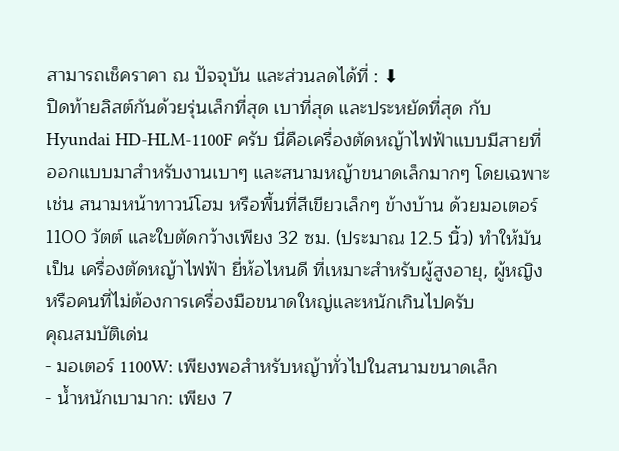สามารถเช็คราคา ณ ปัจจุบัน และส่วนลดได้ที่ : ⬇
ปิดท้ายลิสต์กันด้วยรุ่นเล็กที่สุด เบาที่สุด และประหยัดที่สุด กับ Hyundai HD-HLM-1100F ครับ นี่คือเครื่องตัดหญ้าไฟฟ้าแบบมีสายที่ออกแบบมาสำหรับงานเบาๆ และสนามหญ้าขนาดเล็กมากๆ โดยเฉพาะ เช่น สนามหน้าทาวน์โฮม หรือพื้นที่สีเขียวเล็กๆ ข้างบ้าน ด้วยมอเตอร์ 1100 วัตต์ และใบตัดกว้างเพียง 32 ซม. (ประมาณ 12.5 นิ้ว) ทำให้มันเป็น เครื่องตัดหญ้าไฟฟ้า ยี่ห้อไหนดี ที่เหมาะสำหรับผู้สูงอายุ, ผู้หญิง หรือคนที่ไม่ต้องการเครื่องมือขนาดใหญ่และหนักเกินไปครับ
คุณสมบัติเด่น
- มอเตอร์ 1100W: เพียงพอสำหรับหญ้าทั่วไปในสนามขนาดเล็ก
- น้ำหนักเบามาก: เพียง 7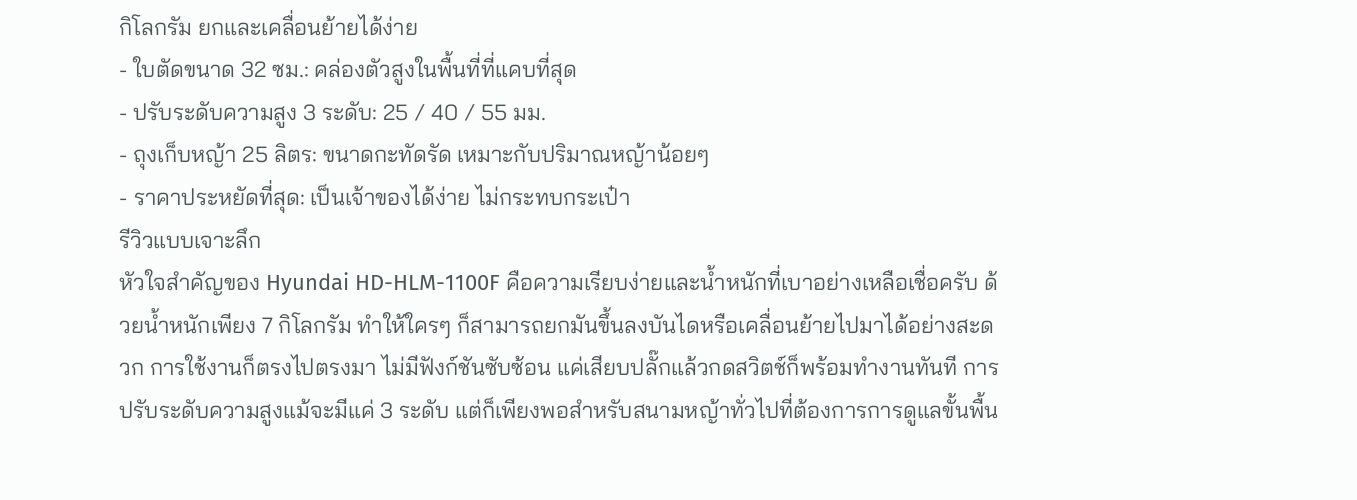กิโลกรัม ยกและเคลื่อนย้ายได้ง่าย
- ใบตัดขนาด 32 ซม.: คล่องตัวสูงในพื้นที่ที่แคบที่สุด
- ปรับระดับความสูง 3 ระดับ: 25 / 40 / 55 มม.
- ถุงเก็บหญ้า 25 ลิตร: ขนาดกะทัดรัด เหมาะกับปริมาณหญ้าน้อยๆ
- ราคาประหยัดที่สุด: เป็นเจ้าของได้ง่าย ไม่กระทบกระเป๋า
รีวิวแบบเจาะลึก
หัวใจสำคัญของ Hyundai HD-HLM-1100F คือความเรียบง่ายและน้ำหนักที่เบาอย่างเหลือเชื่อครับ ด้วยน้ำหนักเพียง 7 กิโลกรัม ทำให้ใครๆ ก็สามารถยกมันขึ้นลงบันไดหรือเคลื่อนย้ายไปมาได้อย่างสะดวก การใช้งานก็ตรงไปตรงมา ไม่มีฟังก์ชันซับซ้อน แค่เสียบปลั๊กแล้วกดสวิตช์ก็พร้อมทำงานทันที การปรับระดับความสูงแม้จะมีแค่ 3 ระดับ แต่ก็เพียงพอสำหรับสนามหญ้าทั่วไปที่ต้องการการดูแลขั้นพื้น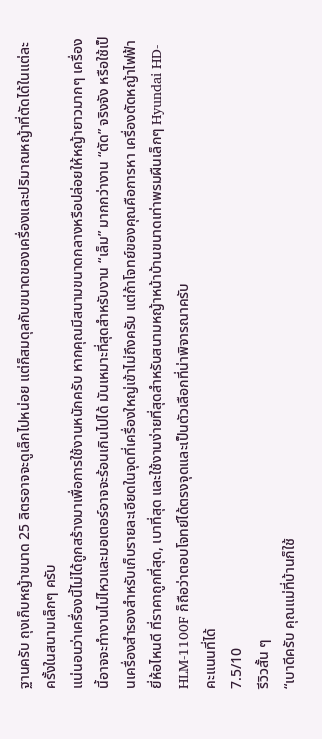ฐานครับ ถุงเก็บหญ้าขนาด 25 ลิตรอาจจะดูเล็กไปหน่อย แต่ก็สมดุลกับขนาดของเครื่องและปริมาณหญ้าที่ตัดได้ในแต่ละครั้งในสนามเล็กๆ ครับ
แน่นอนว่าเครื่องนี้ไม่ได้ถูกสร้างมาเพื่อการใช้งานหนักครับ หากคุณมีสนามขนาดกลางหรือปล่อยให้หญ้ายาวมากๆ เครื่องนี้อาจจะทำงานไม่ไหวและมอเตอร์อาจจะร้อนเกินไปได้ มันเหมาะที่สุดสำหรับงาน “เล็ม” มากกว่างาน “ตัด” จริงจัง หรือใช้เป็นเครื่องสำรองสำหรับเก็บรายละเอียดในจุดที่เครื่องใหญ่เข้าไม่ถึงครับ แต่ถ้าโจทย์ของคุณคือการหา เครื่องตัดหญ้าไฟฟ้า ยี่ห้อไหนดี ที่ราคาถูกที่สุด, เบาที่สุด และใช้งานง่ายที่สุดสำหรับสนามหญ้าหน้าบ้านขนาดเท่าพรมผืนเล็กๆ Hyundai HD-HLM-1100F ก็ถือว่าตอบโจทย์ได้ตรงจุดและเป็นตัวเลือกที่น่าพิจารณาครับ
คะแนนที่ได้
7.5/10
รีวิวสั้น ๆ
“เบาดีครับ คุณแม่ที่บ้านก็ใช้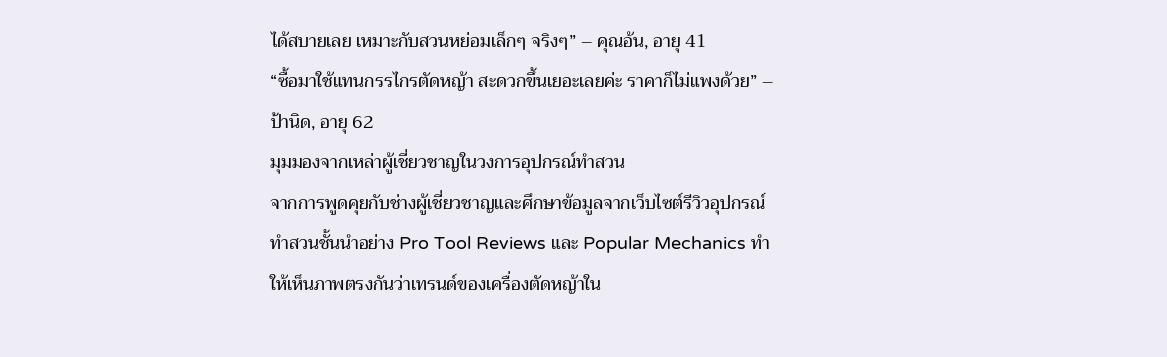ได้สบายเลย เหมาะกับสวนหย่อมเล็กๆ จริงๆ” – คุณอ้น, อายุ 41
“ซื้อมาใช้แทนกรรไกรตัดหญ้า สะดวกขึ้นเยอะเลยค่ะ ราคาก็ไม่แพงด้วย” – ป้านิด, อายุ 62
มุมมองจากเหล่าผู้เชี่ยวชาญในวงการอุปกรณ์ทำสวน
จากการพูดคุยกับช่างผู้เชี่ยวชาญและศึกษาข้อมูลจากเว็บไซต์รีวิวอุปกรณ์ทำสวนชั้นนำอย่าง Pro Tool Reviews และ Popular Mechanics ทำให้เห็นภาพตรงกันว่าเทรนด์ของเครื่องตัดหญ้าใน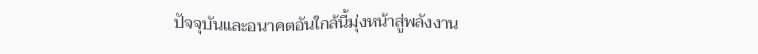ปัจจุบันและอนาคตอันใกล้นี้มุ่งหน้าสู่พลังงาน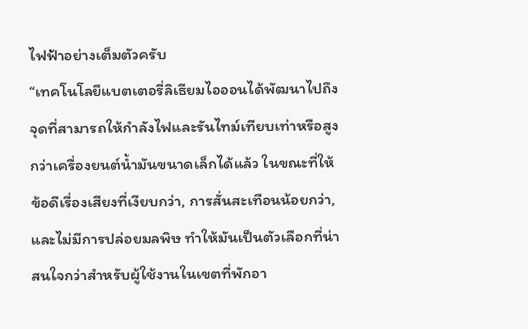ไฟฟ้าอย่างเต็มตัวครับ
“เทคโนโลยีแบตเตอรี่ลิเธียมไอออนได้พัฒนาไปถึงจุดที่สามารถให้กำลังไฟและรันไทม์เทียบเท่าหรือสูงกว่าเครื่องยนต์น้ำมันขนาดเล็กได้แล้ว ในขณะที่ให้ข้อดีเรื่องเสียงที่เงียบกว่า, การสั่นสะเทือนน้อยกว่า, และไม่มีการปล่อยมลพิษ ทำให้มันเป็นตัวเลือกที่น่าสนใจกว่าสำหรับผู้ใช้งานในเขตที่พักอา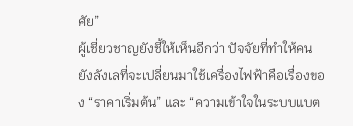ศัย”
ผู้เชี่ยวชาญยังชี้ให้เห็นอีกว่า ปัจจัยที่ทำให้คนยังลังเลที่จะเปลี่ยนมาใช้เครื่องไฟฟ้าคือเรื่องของ “ราคาเริ่มต้น” และ “ความเข้าใจในระบบแบต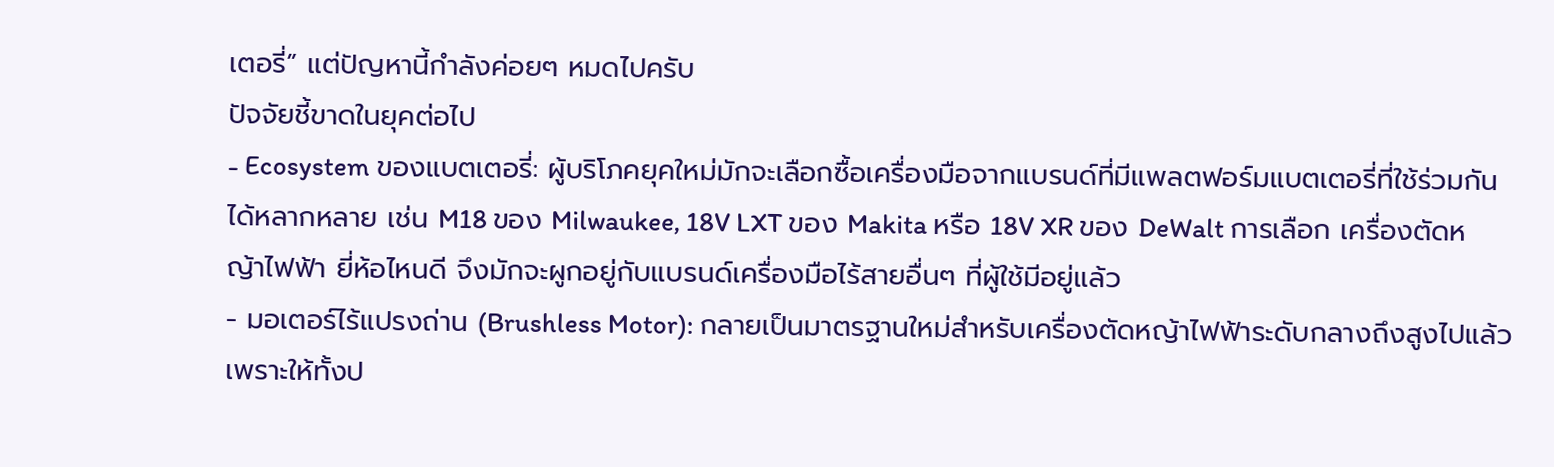เตอรี่” แต่ปัญหานี้กำลังค่อยๆ หมดไปครับ
ปัจจัยชี้ขาดในยุคต่อไป
- Ecosystem ของแบตเตอรี่: ผู้บริโภคยุคใหม่มักจะเลือกซื้อเครื่องมือจากแบรนด์ที่มีแพลตฟอร์มแบตเตอรี่ที่ใช้ร่วมกันได้หลากหลาย เช่น M18 ของ Milwaukee, 18V LXT ของ Makita หรือ 18V XR ของ DeWalt การเลือก เครื่องตัดหญ้าไฟฟ้า ยี่ห้อไหนดี จึงมักจะผูกอยู่กับแบรนด์เครื่องมือไร้สายอื่นๆ ที่ผู้ใช้มีอยู่แล้ว
- มอเตอร์ไร้แปรงถ่าน (Brushless Motor): กลายเป็นมาตรฐานใหม่สำหรับเครื่องตัดหญ้าไฟฟ้าระดับกลางถึงสูงไปแล้ว เพราะให้ทั้งป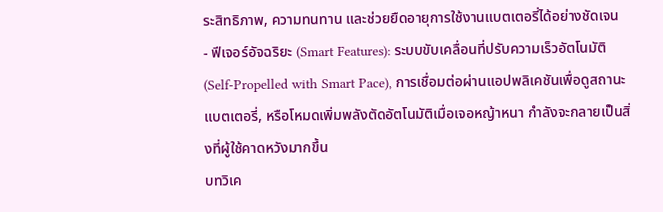ระสิทธิภาพ, ความทนทาน และช่วยยืดอายุการใช้งานแบตเตอรี่ได้อย่างชัดเจน
- ฟีเจอร์อัจฉริยะ (Smart Features): ระบบขับเคลื่อนที่ปรับความเร็วอัตโนมัติ (Self-Propelled with Smart Pace), การเชื่อมต่อผ่านแอปพลิเคชันเพื่อดูสถานะแบตเตอรี่, หรือโหมดเพิ่มพลังตัดอัตโนมัติเมื่อเจอหญ้าหนา กำลังจะกลายเป็นสิ่งที่ผู้ใช้คาดหวังมากขึ้น
บทวิเค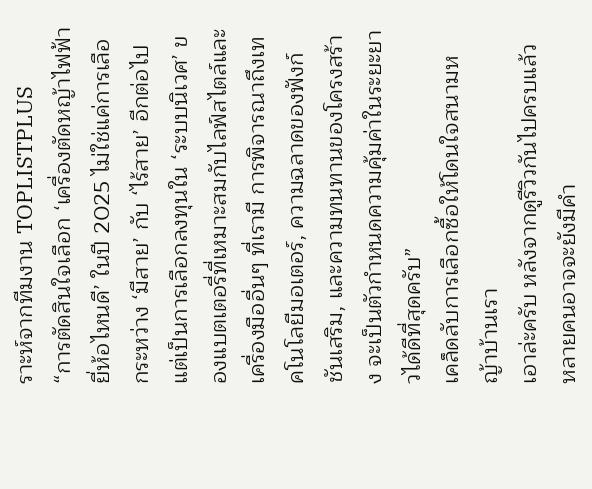ราะห์จากทีมงาน TOPLISTPLUS
“การตัดสินใจเลือก ‘เครื่องตัดหญ้าไฟฟ้า ยี่ห้อไหนดี’ ในปี 2025 ไม่ใช่แค่การเลือกระหว่าง ‘มีสาย’ กับ ‘ไร้สาย’ อีกต่อไป แต่เป็นการเลือกลงทุนใน ‘ระบบนิเวศ’ ของแบตเตอรี่ที่เหมาะสมกับไลฟ์สไตล์และเครื่องมืออื่นๆ ที่เรามี การพิจารณาถึงเทคโนโลยีมอเตอร์, ความฉลาดของฟังก์ชันเสริม, และความทนทานของโครงสร้าง จะเป็นตัวกำหนดความคุ้มค่าในระยะยาวได้ดีที่สุดครับ”
เคล็ดลับการเลือกซื้อให้โดนใจสนามหญ้าบ้านเรา
เอาล่ะครับ หลังจากดูรีวิวกันไปครบแล้ว หลายคนอาจจะยังมีคำ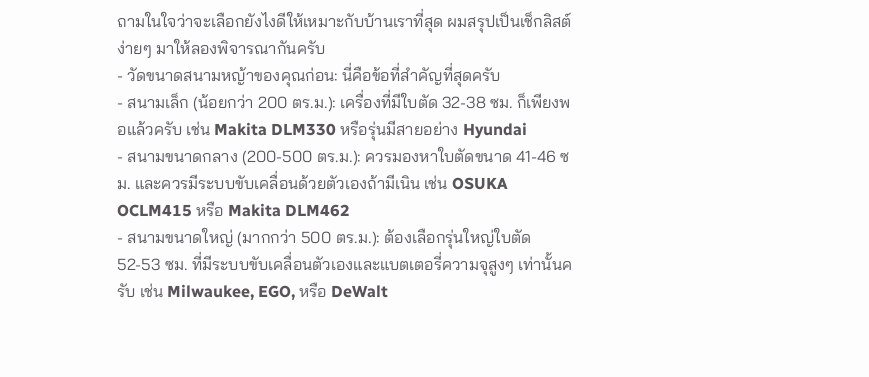ถามในใจว่าจะเลือกยังไงดีให้เหมาะกับบ้านเราที่สุด ผมสรุปเป็นเช็กลิสต์ง่ายๆ มาให้ลองพิจารณากันครับ
- วัดขนาดสนามหญ้าของคุณก่อน: นี่คือข้อที่สำคัญที่สุดครับ
- สนามเล็ก (น้อยกว่า 200 ตร.ม.): เครื่องที่มีใบตัด 32-38 ซม. ก็เพียงพอแล้วครับ เช่น Makita DLM330 หรือรุ่นมีสายอย่าง Hyundai
- สนามขนาดกลาง (200-500 ตร.ม.): ควรมองหาใบตัดขนาด 41-46 ซม. และควรมีระบบขับเคลื่อนด้วยตัวเองถ้ามีเนิน เช่น OSUKA OCLM415 หรือ Makita DLM462
- สนามขนาดใหญ่ (มากกว่า 500 ตร.ม.): ต้องเลือกรุ่นใหญ่ใบตัด 52-53 ซม. ที่มีระบบขับเคลื่อนตัวเองและแบตเตอรี่ความจุสูงๆ เท่านั้นครับ เช่น Milwaukee, EGO, หรือ DeWalt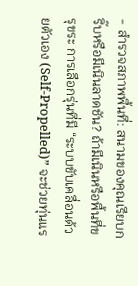- สำรวจสภาพพื้นที่: สนามของคุณเรียบกริ๊บหรือมีเนินลาดชัน? ถ้ามีเนินหรือพื้นที่ขรุขระ การเลือกรุ่นที่มี “ระบบขับเคลื่อนด้วยตัวเอง (Self-Propelled)” จะช่วยทุ่นแร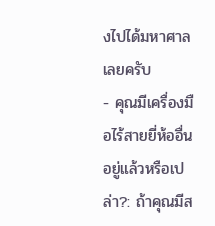งไปได้มหาศาลเลยครับ
- คุณมีเครื่องมือไร้สายยี่ห้ออื่นอยู่แล้วหรือเปล่า?: ถ้าคุณมีส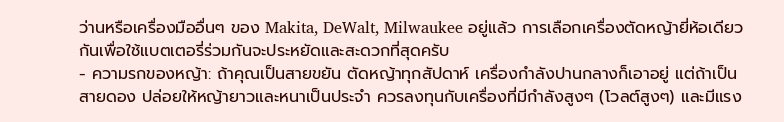ว่านหรือเครื่องมืออื่นๆ ของ Makita, DeWalt, Milwaukee อยู่แล้ว การเลือกเครื่องตัดหญ้ายี่ห้อเดียวกันเพื่อใช้แบตเตอรี่ร่วมกันจะประหยัดและสะดวกที่สุดครับ
- ความรกของหญ้า: ถ้าคุณเป็นสายขยัน ตัดหญ้าทุกสัปดาห์ เครื่องกำลังปานกลางก็เอาอยู่ แต่ถ้าเป็นสายดอง ปล่อยให้หญ้ายาวและหนาเป็นประจำ ควรลงทุนกับเครื่องที่มีกำลังสูงๆ (โวลต์สูงๆ) และมีแรง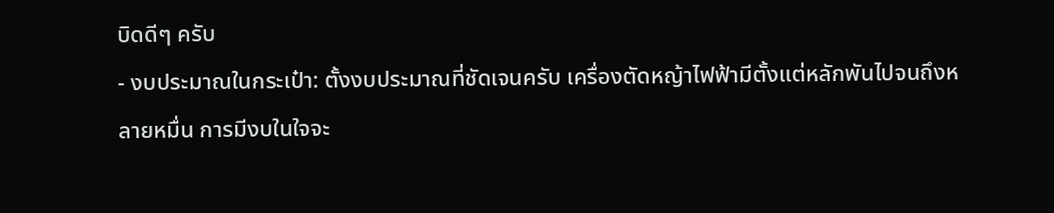บิดดีๆ ครับ
- งบประมาณในกระเป๋า: ตั้งงบประมาณที่ชัดเจนครับ เครื่องตัดหญ้าไฟฟ้ามีตั้งแต่หลักพันไปจนถึงหลายหมื่น การมีงบในใจจะ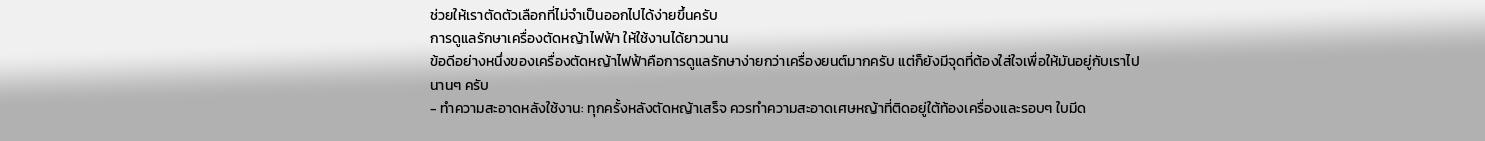ช่วยให้เราตัดตัวเลือกที่ไม่จำเป็นออกไปได้ง่ายขึ้นครับ
การดูแลรักษาเครื่องตัดหญ้าไฟฟ้า ให้ใช้งานได้ยาวนาน
ข้อดีอย่างหนึ่งของเครื่องตัดหญ้าไฟฟ้าคือการดูแลรักษาง่ายกว่าเครื่องยนต์มากครับ แต่ก็ยังมีจุดที่ต้องใส่ใจเพื่อให้มันอยู่กับเราไปนานๆ ครับ
- ทำความสะอาดหลังใช้งาน: ทุกครั้งหลังตัดหญ้าเสร็จ ควรทำความสะอาดเศษหญ้าที่ติดอยู่ใต้ท้องเครื่องและรอบๆ ใบมีด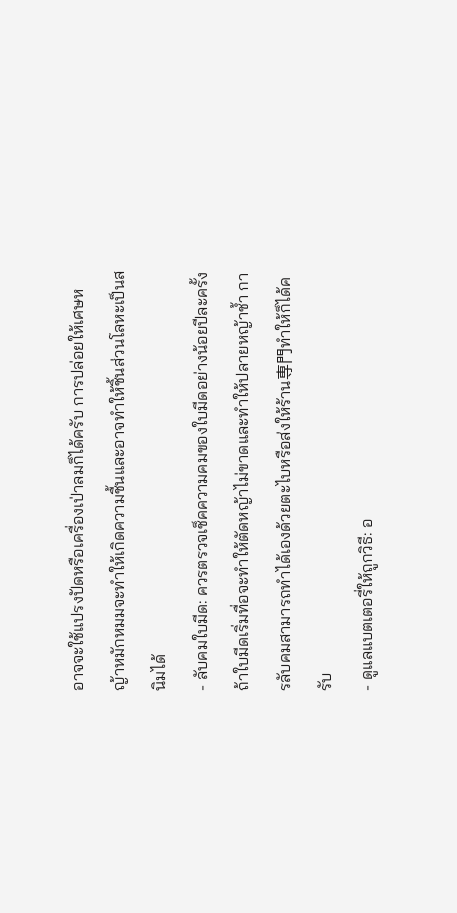อาจจะใช้แปรงปัดหรือเครื่องเป่าลมก็ได้ครับ การปล่อยให้เศษหญ้าหมักหมมจะทำให้เกิดความชื้นและอาจทำให้ชิ้นส่วนโลหะเป็นสนิมได้
- ลับคมใบมีด: ควรตรวจเช็คความคมของใบมีดอย่างน้อยปีละครั้ง ถ้าใบมีดเริ่มทื่อจะทำให้ตัดหญ้าไม่ขาดและทำให้ปลายหญ้าช้ำ การลับคมสามารถทำได้เองด้วยตะไบหรือส่งให้ร้าน専門ทำให้ก็ได้ครับ
- ดูแลแบตเตอรี่ให้ถูกวิธี: อ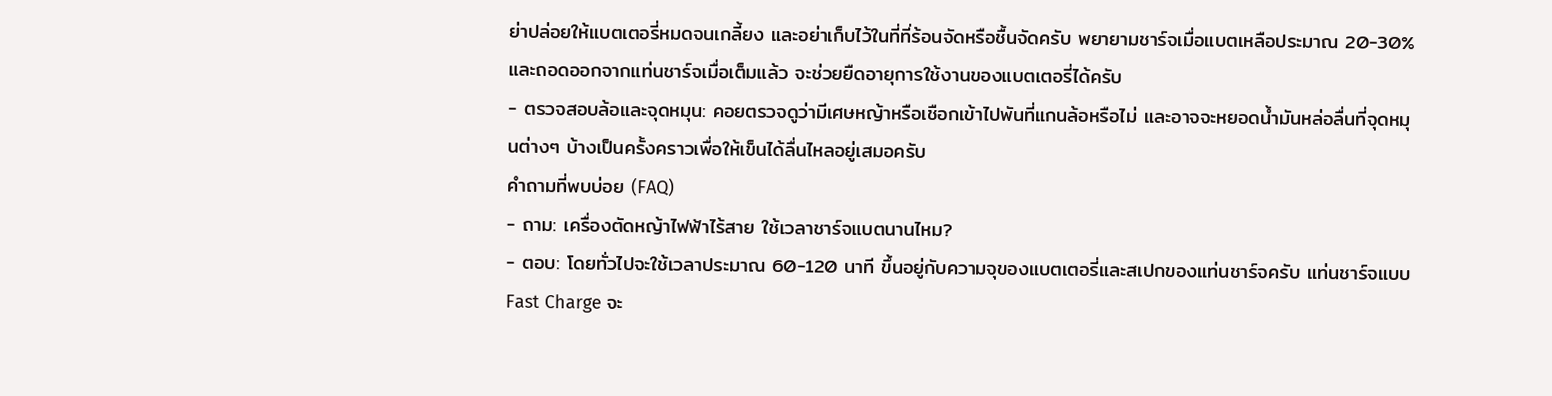ย่าปล่อยให้แบตเตอรี่หมดจนเกลี้ยง และอย่าเก็บไว้ในที่ที่ร้อนจัดหรือชื้นจัดครับ พยายามชาร์จเมื่อแบตเหลือประมาณ 20-30% และถอดออกจากแท่นชาร์จเมื่อเต็มแล้ว จะช่วยยืดอายุการใช้งานของแบตเตอรี่ได้ครับ
- ตรวจสอบล้อและจุดหมุน: คอยตรวจดูว่ามีเศษหญ้าหรือเชือกเข้าไปพันที่แกนล้อหรือไม่ และอาจจะหยอดน้ำมันหล่อลื่นที่จุดหมุนต่างๆ บ้างเป็นครั้งคราวเพื่อให้เข็นได้ลื่นไหลอยู่เสมอครับ
คำถามที่พบบ่อย (FAQ)
- ถาม: เครื่องตัดหญ้าไฟฟ้าไร้สาย ใช้เวลาชาร์จแบตนานไหม?
- ตอบ: โดยทั่วไปจะใช้เวลาประมาณ 60-120 นาที ขึ้นอยู่กับความจุของแบตเตอรี่และสเปกของแท่นชาร์จครับ แท่นชาร์จแบบ Fast Charge จะ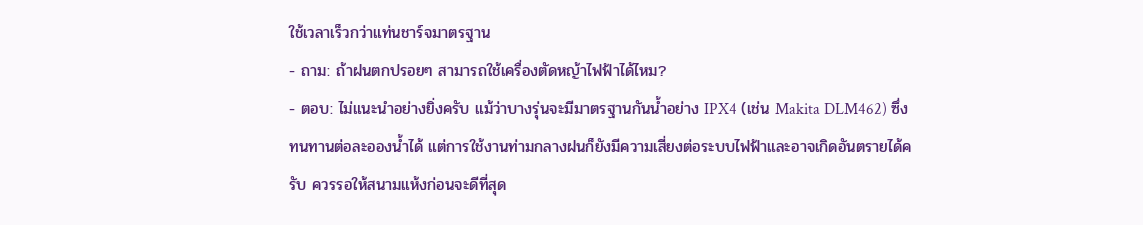ใช้เวลาเร็วกว่าแท่นชาร์จมาตรฐาน
- ถาม: ถ้าฝนตกปรอยๆ สามารถใช้เครื่องตัดหญ้าไฟฟ้าได้ไหม?
- ตอบ: ไม่แนะนำอย่างยิ่งครับ แม้ว่าบางรุ่นจะมีมาตรฐานกันน้ำอย่าง IPX4 (เช่น Makita DLM462) ซึ่งทนทานต่อละอองน้ำได้ แต่การใช้งานท่ามกลางฝนก็ยังมีความเสี่ยงต่อระบบไฟฟ้าและอาจเกิดอันตรายได้ครับ ควรรอให้สนามแห้งก่อนจะดีที่สุด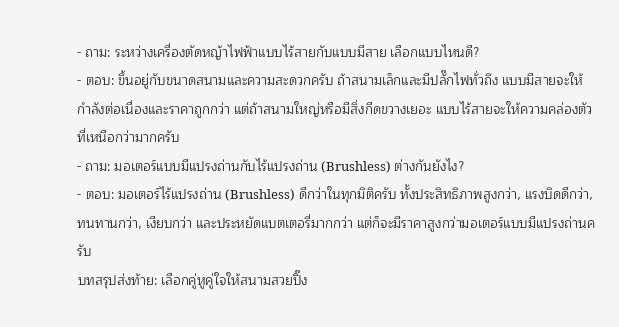- ถาม: ระหว่างเครื่องตัดหญ้าไฟฟ้าแบบไร้สายกับแบบมีสาย เลือกแบบไหนดี?
- ตอบ: ขึ้นอยู่กับขนาดสนามและความสะดวกครับ ถ้าสนามเล็กและมีปลั๊กไฟทั่วถึง แบบมีสายจะให้กำลังต่อเนื่องและราคาถูกกว่า แต่ถ้าสนามใหญ่หรือมีสิ่งกีดขวางเยอะ แบบไร้สายจะให้ความคล่องตัวที่เหนือกว่ามากครับ
- ถาม: มอเตอร์แบบมีแปรงถ่านกับไร้แปรงถ่าน (Brushless) ต่างกันยังไง?
- ตอบ: มอเตอร์ไร้แปรงถ่าน (Brushless) ดีกว่าในทุกมิติครับ ทั้งประสิทธิภาพสูงกว่า, แรงบิดดีกว่า, ทนทานกว่า, เงียบกว่า และประหยัดแบตเตอรี่มากกว่า แต่ก็จะมีราคาสูงกว่ามอเตอร์แบบมีแปรงถ่านครับ
บทสรุปส่งท้าย: เลือกคู่หูคู่ใจให้สนามสวยปิ๊ง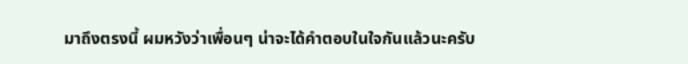มาถึงตรงนี้ ผมหวังว่าเพื่อนๆ น่าจะได้คำตอบในใจกันแล้วนะครับ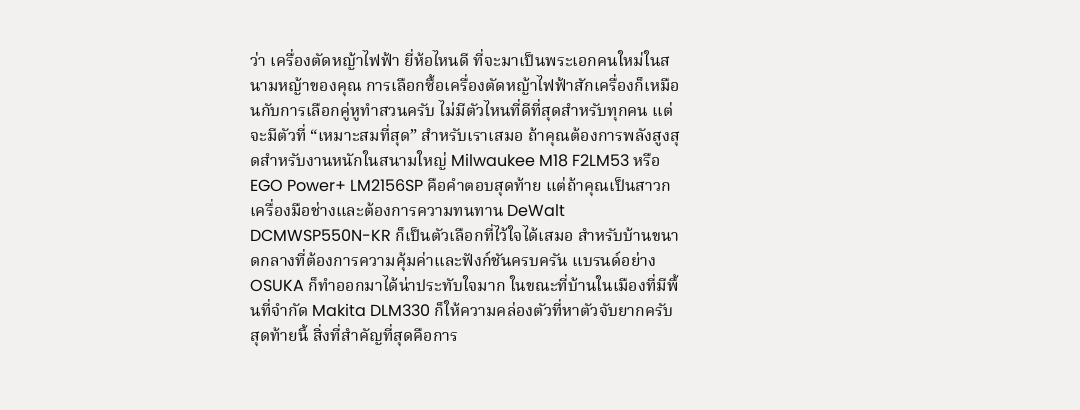ว่า เครื่องตัดหญ้าไฟฟ้า ยี่ห้อไหนดี ที่จะมาเป็นพระเอกคนใหม่ในสนามหญ้าของคุณ การเลือกซื้อเครื่องตัดหญ้าไฟฟ้าสักเครื่องก็เหมือนกับการเลือกคู่หูทำสวนครับ ไม่มีตัวไหนที่ดีที่สุดสำหรับทุกคน แต่จะมีตัวที่ “เหมาะสมที่สุด” สำหรับเราเสมอ ถ้าคุณต้องการพลังสูงสุดสำหรับงานหนักในสนามใหญ่ Milwaukee M18 F2LM53 หรือ EGO Power+ LM2156SP คือคำตอบสุดท้าย แต่ถ้าคุณเป็นสาวกเครื่องมือช่างและต้องการความทนทาน DeWalt DCMWSP550N-KR ก็เป็นตัวเลือกที่ไว้ใจได้เสมอ สำหรับบ้านขนาดกลางที่ต้องการความคุ้มค่าและฟังก์ชันครบครัน แบรนด์อย่าง OSUKA ก็ทำออกมาได้น่าประทับใจมาก ในขณะที่บ้านในเมืองที่มีพื้นที่จำกัด Makita DLM330 ก็ให้ความคล่องตัวที่หาตัวจับยากครับ
สุดท้ายนี้ สิ่งที่สำคัญที่สุดคือการ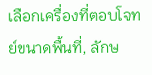เลือกเครื่องที่ตอบโจทย์ขนาดพื้นที่, ลักษ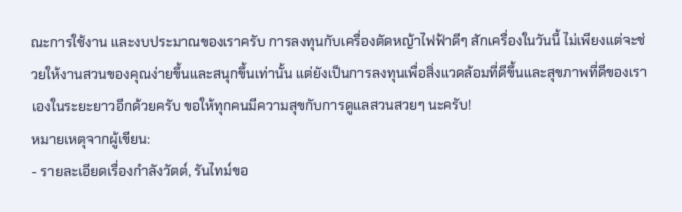ณะการใช้งาน และงบประมาณของเราครับ การลงทุนกับเครื่องตัดหญ้าไฟฟ้าดีๆ สักเครื่องในวันนี้ ไม่เพียงแต่จะช่วยให้งานสวนของคุณง่ายขึ้นและสนุกขึ้นเท่านั้น แต่ยังเป็นการลงทุนเพื่อสิ่งแวดล้อมที่ดีขึ้นและสุขภาพที่ดีของเราเองในระยะยาวอีกด้วยครับ ขอให้ทุกคนมีความสุขกับการดูแลสวนสวยๆ นะครับ!
หมายเหตุจากผู้เขียน:
- รายละเอียดเรื่องกำลังวัตต์, รันไทม์ขอ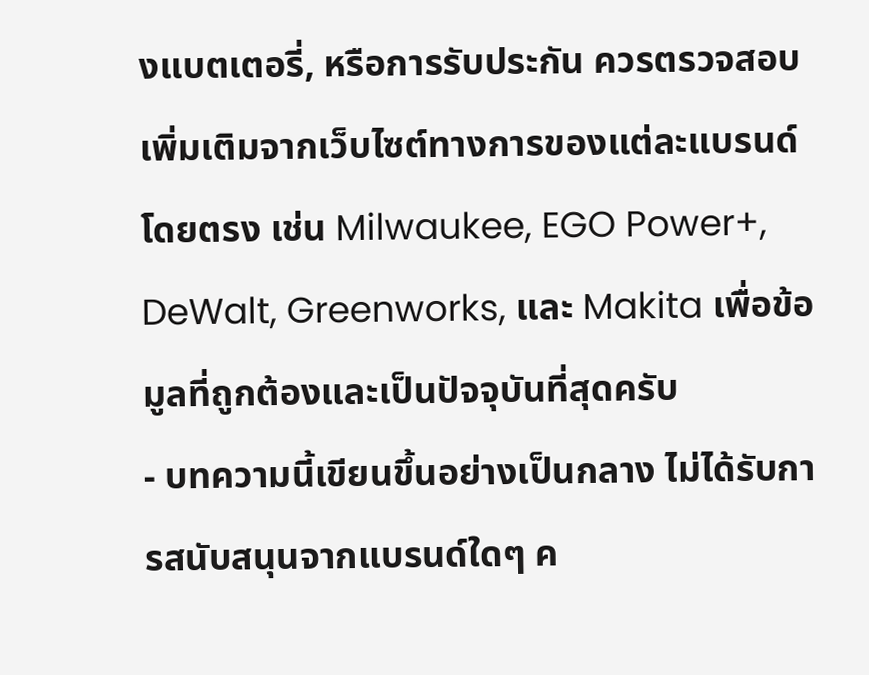งแบตเตอรี่, หรือการรับประกัน ควรตรวจสอบเพิ่มเติมจากเว็บไซต์ทางการของแต่ละแบรนด์โดยตรง เช่น Milwaukee, EGO Power+, DeWalt, Greenworks, และ Makita เพื่อข้อมูลที่ถูกต้องและเป็นปัจจุบันที่สุดครับ
- บทความนี้เขียนขึ้นอย่างเป็นกลาง ไม่ได้รับการสนับสนุนจากแบรนด์ใดๆ ค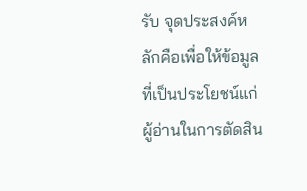รับ จุดประสงค์หลักคือเพื่อให้ข้อมูลที่เป็นประโยชน์แก่ผู้อ่านในการตัดสิน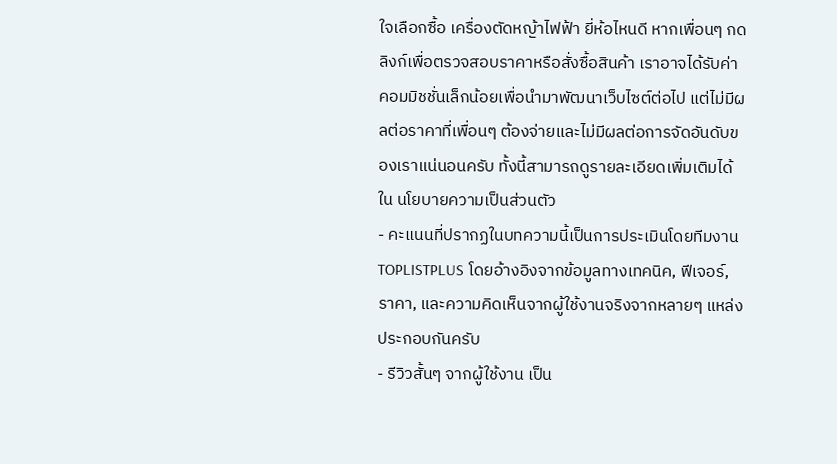ใจเลือกซื้อ เครื่องตัดหญ้าไฟฟ้า ยี่ห้อไหนดี หากเพื่อนๆ กดลิงก์เพื่อตรวจสอบราคาหรือสั่งซื้อสินค้า เราอาจได้รับค่าคอมมิชชั่นเล็กน้อยเพื่อนำมาพัฒนาเว็บไซต์ต่อไป แต่ไม่มีผลต่อราคาที่เพื่อนๆ ต้องจ่ายและไม่มีผลต่อการจัดอันดับของเราแน่นอนครับ ทั้งนี้สามารถดูรายละเอียดเพิ่มเติมได้ใน นโยบายความเป็นส่วนตัว
- คะแนนที่ปรากฏในบทความนี้เป็นการประเมินโดยทีมงาน TOPLISTPLUS โดยอ้างอิงจากข้อมูลทางเทคนิค, ฟีเจอร์, ราคา, และความคิดเห็นจากผู้ใช้งานจริงจากหลายๆ แหล่งประกอบกันครับ
- รีวิวสั้นๆ จากผู้ใช้งาน เป็น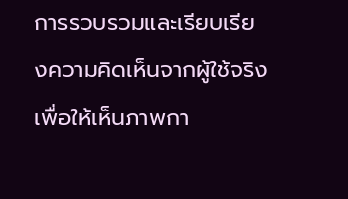การรวบรวมและเรียบเรียงความคิดเห็นจากผู้ใช้จริงเพื่อให้เห็นภาพกา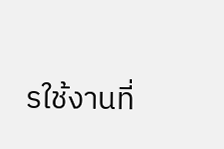รใช้งานที่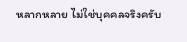หลากหลาย ไม่ใช่บุคคลจริงครับ